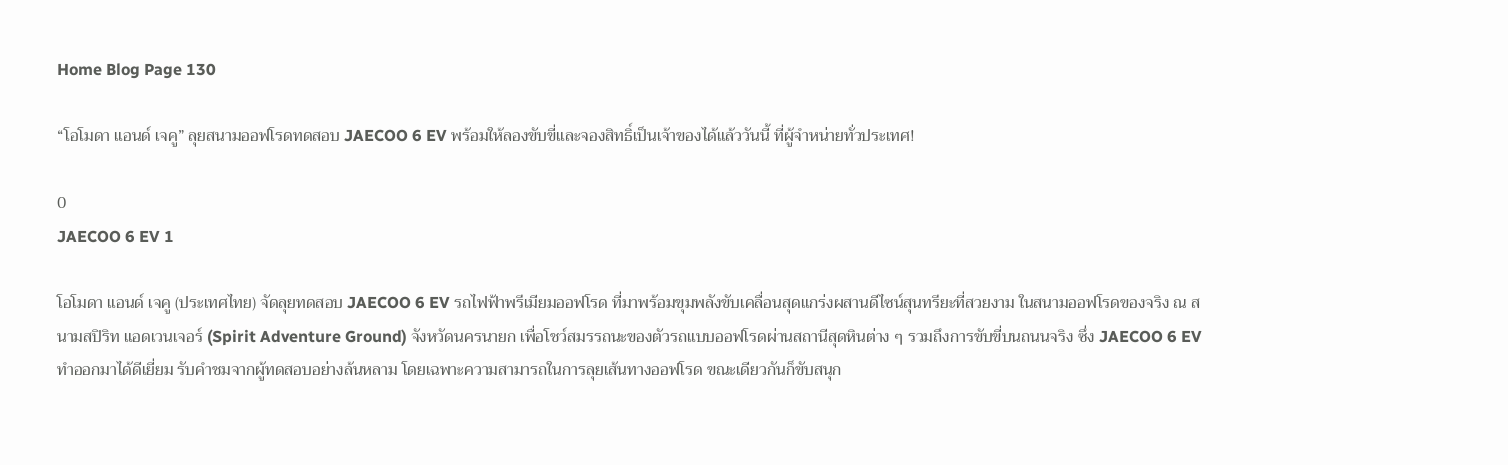Home Blog Page 130

“โอโมดา แอนด์ เจคู” ลุยสนามออฟโรดทดสอบ JAECOO 6 EV พร้อมให้ลองขับขี่และจองสิทธิ์เป็นเจ้าของได้แล้ววันนี้ ที่ผู้จำหน่ายทั่วประเทศ!

0
JAECOO 6 EV 1

โอโมดา แอนด์ เจคู (ประเทศไทย) จัดลุยทดสอบ JAECOO 6 EV รถไฟฟ้าพรีเมียมออฟโรด ที่มาพร้อมขุมพลังขับเคลื่อนสุดแกร่งผสานดีไซน์สุนทรียะที่สวยงาม ในสนามออฟโรดของจริง ณ สนามสปิริท แอดเวนเจอร์ (Spirit Adventure Ground) จังหวัดนครนายก เพื่อโชว์สมรรถนะของตัวรถแบบออฟโรดผ่านสถานีสุดหินต่าง ๆ รวมถึงการขับขี่บนถนนจริง ซึ่ง JAECOO 6 EV ทำออกมาได้ดีเยี่ยม รับคำชมจากผู้ทดสอบอย่างล้นหลาม โดยเฉพาะความสามารถในการลุยเส้นทางออฟโรด ขณะเดียวกันก็ขับสนุก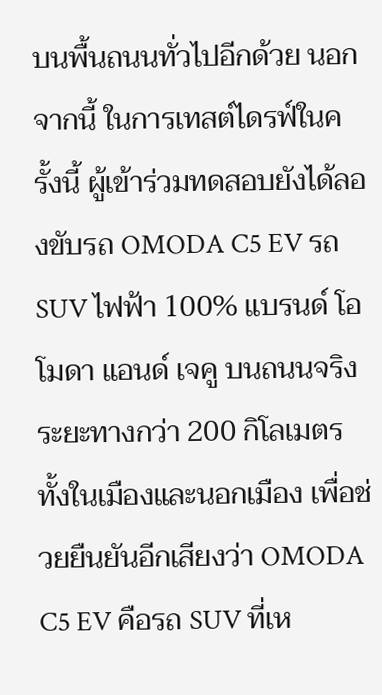บนพื้นถนนทั่วไปอีกด้วย นอกจากนี้ ในการเทสต์ไดรฟ์ในครั้งนี้ ผู้เข้าร่วมทดสอบยังได้ลองขับรถ OMODA C5 EV รถ SUV ไฟฟ้า 100% แบรนด์ โอโมดา แอนด์ เจคู บนถนนจริง ระยะทางกว่า 200 กิโลเมตร ทั้งในเมืองและนอกเมือง เพื่อช่วยยืนยันอีกเสียงว่า OMODA C5 EV คือรถ SUV ที่เห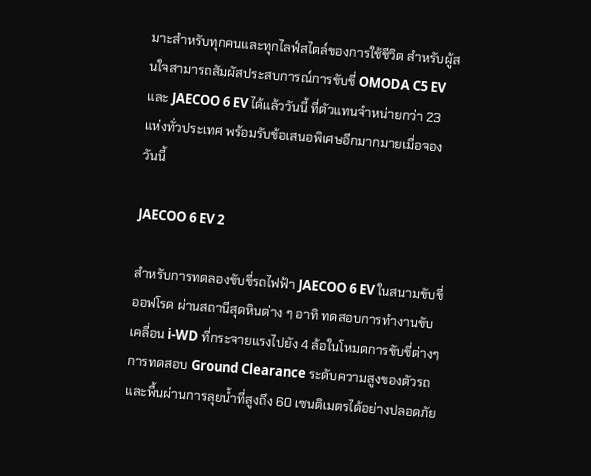มาะสำหรับทุกคนและทุกไลฟ์สไตล์ของการใช้ชีวิต สำหรับผู้สนใจสามารถสัมผัสประสบการณ์การขับขี่ OMODA C5 EV และ JAECOO 6 EV ได้แล้ววันนี้ ที่ตัวแทนจำหน่ายกว่า 23 แห่งทั่วประเทศ พร้อมรับข้อเสนอพิเศษอีกมากมายเมื่อจองวันนี้

JAECOO 6 EV 2

สำหรับการทดลองขับขี่รถไฟฟ้า JAECOO 6 EV ในสนามขับขี่ออฟโรด ผ่านสถานีสุดหินต่าง ๆ อาทิ ทดสอบการทำงานขับเคลื่อน i-WD ที่กระจายแรงไปยัง 4 ล้อในโหมดการขับขี่ต่างๆ การทดสอบ Ground Clearance ระดับความสูงของตัวรถและพื้นผ่านการลุยน้ำที่สูงถึง 60 เซนติเมตรได้อย่างปลอดภัย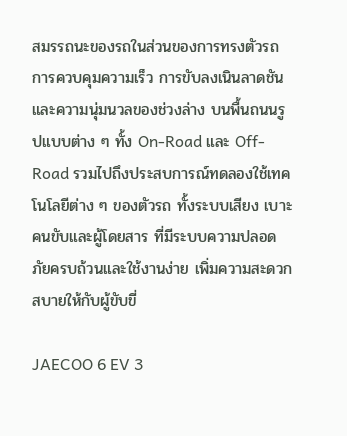สมรรถนะของรถในส่วนของการทรงตัวรถ การควบคุมความเร็ว การขับลงเนินลาดชัน และความนุ่มนวลของช่วงล่าง บนพื้นถนนรูปแบบต่าง ๆ ทั้ง On-Road และ Off-Road รวมไปถึงประสบการณ์ทดลองใช้เทคโนโลยีต่าง ๆ ของตัวรถ ทั้งระบบเสียง เบาะคนขับและผู้โดยสาร ที่มีระบบความปลอดภัยครบถ้วนและใช้งานง่าย เพิ่มความสะดวกสบายให้กับผู้ขับขี่

JAECOO 6 EV 3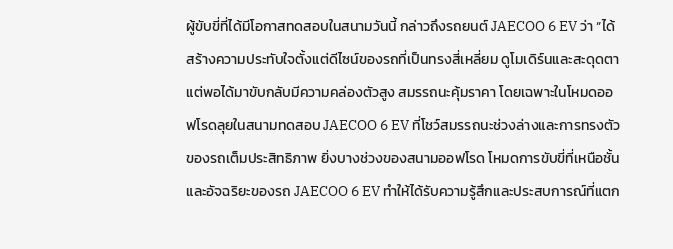ผู้ขับขี่ที่ได้มีโอกาสทดสอบในสนามวันนี้ กล่าวถึงรถยนต์ JAECOO 6 EV ว่า “ได้สร้างความประทับใจตั้งแต่ดีไซน์ของรถที่เป็นทรงสี่เหลี่ยม ดูโมเดิร์นและสะดุดตา แต่พอได้มาขับกลับมีความคล่องตัวสูง สมรรถนะคุ้มราคา โดยเฉพาะในโหมดออฟโรดลุยในสนามทดสอบ JAECOO 6 EV ที่โชว์สมรรถนะช่วงล่างและการทรงตัวของรถเต็มประสิทธิภาพ ยิ่งบางช่วงของสนามออฟโรด โหมดการขับขี่ที่เหนือชั้นและอัจฉริยะของรถ JAECOO 6 EV ทำให้ได้รับความรู้สึกและประสบการณ์ที่แตก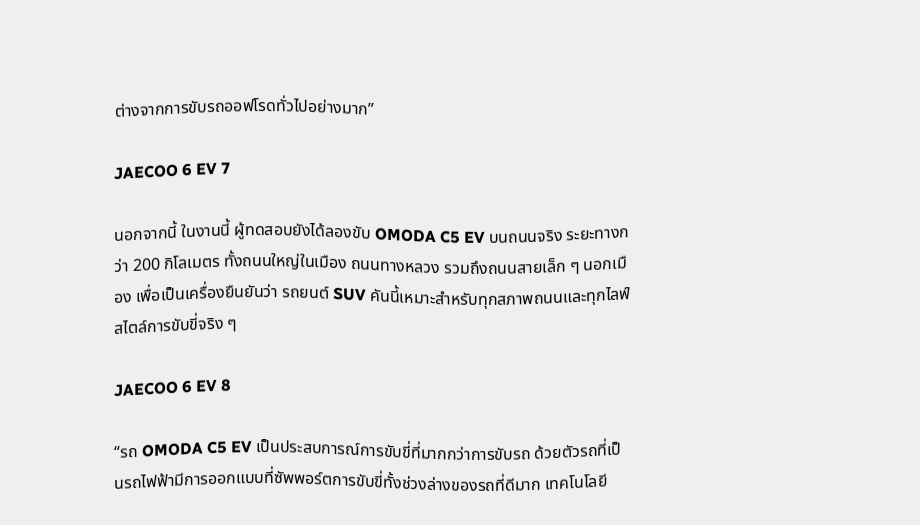ต่างจากการขับรถออฟโรดทั่วไปอย่างมาก”

JAECOO 6 EV 7

นอกจากนี้ ในงานนี้ ผู้ทดสอบยังได้ลองขับ OMODA C5 EV บนถนนจริง ระยะทางกว่า 200 กิโลเมตร ทั้งถนนใหญ่ในเมือง ถนนทางหลวง รวมถึงถนนสายเล็ก ๆ นอกเมือง เพื่อเป็นเครื่องยืนยันว่า รถยนต์ SUV คันนี้เหมาะสำหรับทุกสภาพถนนและทุกไลฟ์สไตล์การขับขี่จริง ๆ

JAECOO 6 EV 8

“รถ OMODA C5 EV เป็นประสบการณ์การขับขี่ที่มากกว่าการขับรถ ด้วยตัวรถที่เป็นรถไฟฟ้ามีการออกแบบที่ซัพพอร์ตการขับขี่ทั้งช่วงล่างของรถที่ดีมาก เทคโนโลยี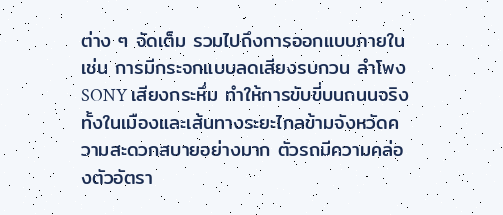ต่าง ๆ จัดเต็ม รวมไปถึงการออกแบบภายใน เช่น การมีกระจกแบบลดเสียงรบกวน ลำโพง SONY เสียงกระหึ่ม ทำให้การขับขี่บนถนนจริงทั้งในเมืองและเส้นทางระยะไกลข้ามจังหวัดความสะดวกสบายอย่างมาก ตัวรถมีความคล่องตัวอัตรา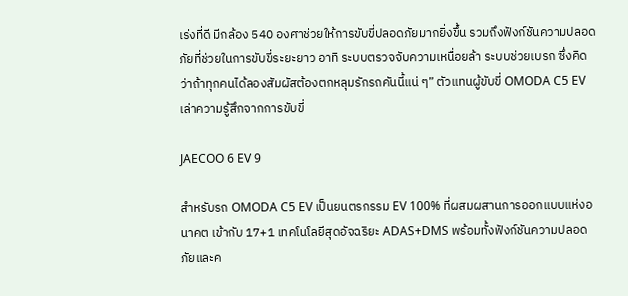เร่งที่ดี มีกล้อง 540 องศาช่วยให้การขับขี่ปลอดภัยมากยิ่งขึ้น รวมถึงฟังก์ชันความปลอดภัยที่ช่วยในการขับขี่ระยะยาว อาทิ ระบบตรวจจับความเหนื่อยล้า ระบบช่วยเบรก ซึ่งคิดว่าถ้าทุกคนได้ลองสัมผัสต้องตกหลุมรักรถคันนี้แน่ ๆ” ตัวแทนผู้ขับขี่ OMODA C5 EV เล่าความรู้สึกจากการขับขี่

JAECOO 6 EV 9

สำหรับรถ OMODA C5 EV เป็นยนตรกรรม EV 100% ที่ผสมผสานการออกแบบแห่งอนาคต เข้ากับ 17+1 เทคโนโลยีสุดอัจฉริยะ ADAS+DMS พร้อมทั้งฟังก์ชันความปลอดภัยและค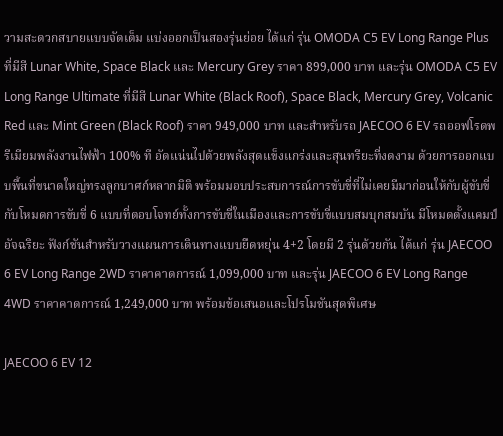วามสะดวกสบายแบบจัดเต็ม แบ่งออกเป็นสองรุ่นย่อย ได้แก่ รุ่น OMODA C5 EV Long Range Plus ที่มีสี Lunar White, Space Black และ Mercury Grey ราคา 899,000 บาท และรุ่น OMODA C5 EV Long Range Ultimate ที่มีสี Lunar White (Black Roof), Space Black, Mercury Grey, Volcanic Red และ Mint Green (Black Roof) ราคา 949,000 บาท และสำหรับรถ JAECOO 6 EV รถออฟโรดพรีเมียมพลังงานไฟฟ้า 100% ที อัดแน่นไปด้วยพลังสุดแข็งแกร่งและสุนทรียะที่งดงาม ด้วยการออกแบบพื้นที่ขนาดใหญ่ทรงลูกบาศก์หลากมิติ พร้อมมอบประสบการณ์การขับขี่ที่ไม่เคยมีมาก่อนให้กับผู้ขับขี่ กับโหมดการขับขี่ 6 แบบที่ตอบโจทย์ทั้งการขับขี่ในเมืองและการขับขี่แบบสมบุกสมบัน มีโหมดตั้งแคมป์อัจฉริยะ ฟังก์ชันสำหรับวางแผนการเดินทางแบบยืดหยุ่น 4+2 โดยมี 2 รุ่นด้วยกัน ได้แก่ รุ่น JAECOO 6 EV Long Range 2WD ราคาคาดการณ์ 1,099,000 บาท และรุ่น JAECOO 6 EV Long Range 4WD ราคาคาดการณ์ 1,249,000 บาท พร้อมข้อเสนอและโปรโมชันสุดพิเศษ

JAECOO 6 EV 12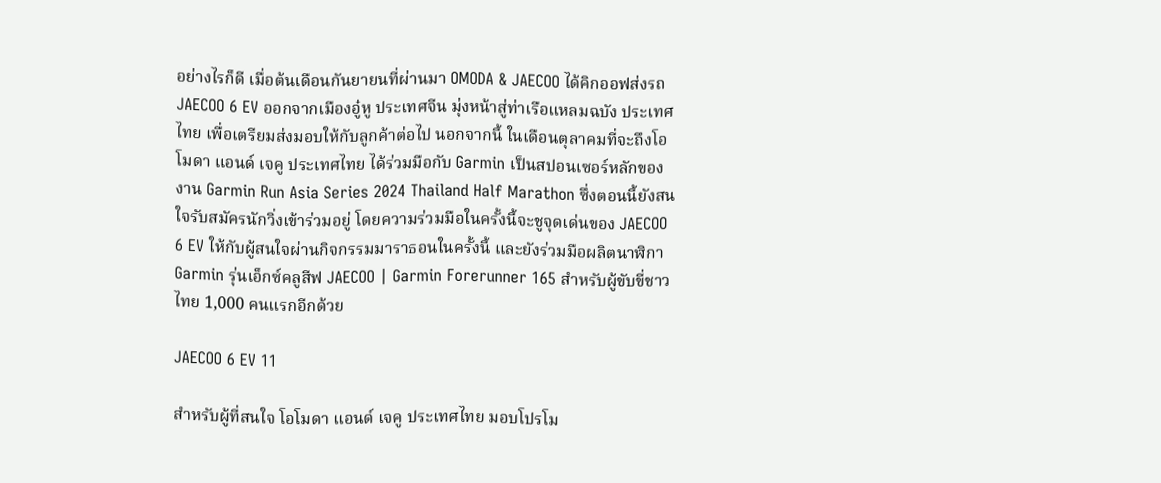อย่างไรก็ดี เมื่อต้นเดือนกันยายนที่ผ่านมา OMODA & JAECOO ได้คิกออฟส่งรถ JAECOO 6 EV ออกจากเมืองอู๋หู ประเทศจีน มุ่งหน้าสู่ท่าเรือแหลมฉบัง ประเทศไทย เพื่อเตรียมส่งมอบให้กับลูกค้าต่อไป นอกจากนี้ ในเดือนตุลาคมที่จะถึงโอโมดา แอนด์ เจคู ประเทศไทย ได้ร่วมมือกับ Garmin เป็นสปอนเซอร์หลักของงาน Garmin Run Asia Series 2024 Thailand Half Marathon ซึ่งตอนนี้ยังสนใจรับสมัครนักวิ่งเข้าร่วมอยู่ โดยความร่วมมือในครั้งนี้จะชูจุดเด่นของ JAECOO 6 EV ให้กับผู้สนใจผ่านกิจกรรมมาราธอนในครั้งนี้ และยังร่วมมือผลิตนาฬิกา Garmin รุ่นเอ็กซ์คลูสีฟ JAECOO | Garmin Forerunner 165 สำหรับผู้ขับขี่ชาวไทย 1,000 คนแรกอีกด้วย

JAECOO 6 EV 11

สำหรับผู้ที่สนใจ โอโมดา แอนด์ เจคู ประเทศไทย มอบโปรโม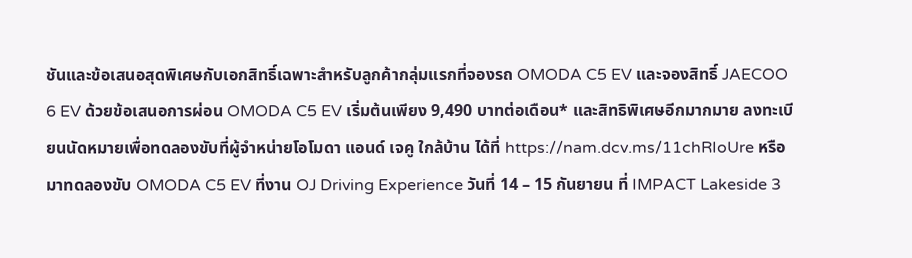ชันและข้อเสนอสุดพิเศษกับเอกสิทธิ์เฉพาะสำหรับลูกค้ากลุ่มแรกที่จองรถ OMODA C5 EV และจองสิทธิ์ JAECOO 6 EV ด้วยข้อเสนอการผ่อน OMODA C5 EV เริ่มต้นเพียง 9,490 บาทต่อเดือน* และสิทธิพิเศษอีกมากมาย ลงทะเบียนนัดหมายเพื่อทดลองขับที่ผู้จำหน่ายโอโมดา แอนด์ เจคู ใกล้บ้าน ได้ที่ https://nam.dcv.ms/11chRIoUre หรือมาทดลองขับ OMODA C5 EV ที่งาน OJ Driving Experience วันที่ 14 – 15 กันยายน ที่ IMPACT Lakeside 3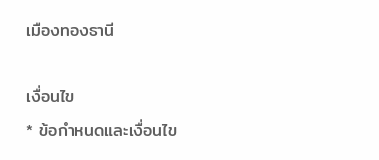เมืองทองธานี

เงื่อนไข
* ข้อกำหนดและเงื่อนไข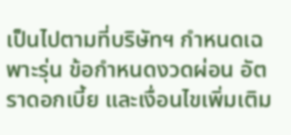เป็นไปตามที่บริษัทฯ กำหนดเฉพาะรุ่น ข้อกำหนดงวดผ่อน อัตราดอกเบี้ย และเงื่อนไขเพิ่มเติม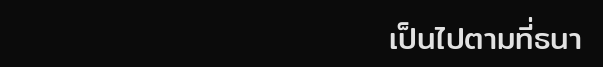เป็นไปตามที่ธนา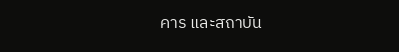คาร และสถาบัน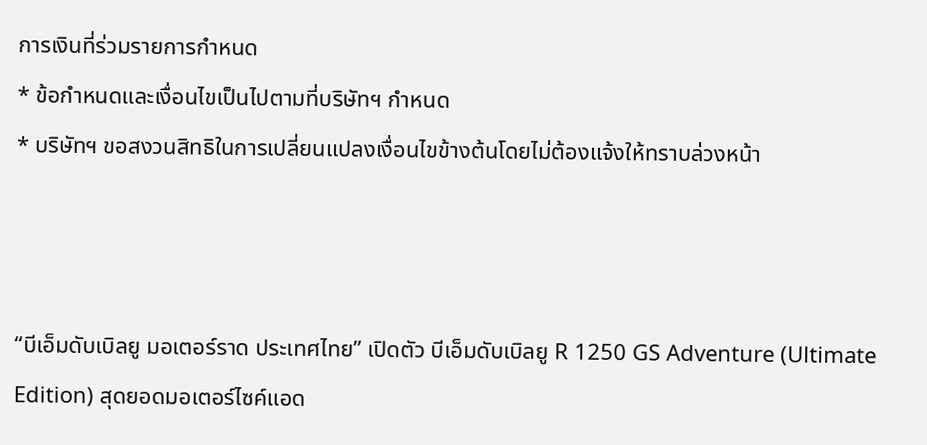การเงินที่ร่วมรายการกำหนด
* ข้อกำหนดและเงื่อนไขเป็นไปตามที่บริษัทฯ กำหนด
* บริษัทฯ ขอสงวนสิทธิในการเปลี่ยนแปลงเงื่อนไขข้างต้นโดยไม่ต้องแจ้งให้ทราบล่วงหน้า



“บีเอ็มดับเบิลยู มอเตอร์ราด ประเทศไทย” เปิดตัว บีเอ็มดับเบิลยู R 1250 GS Adventure (Ultimate Edition) สุดยอดมอเตอร์ไซค์แอด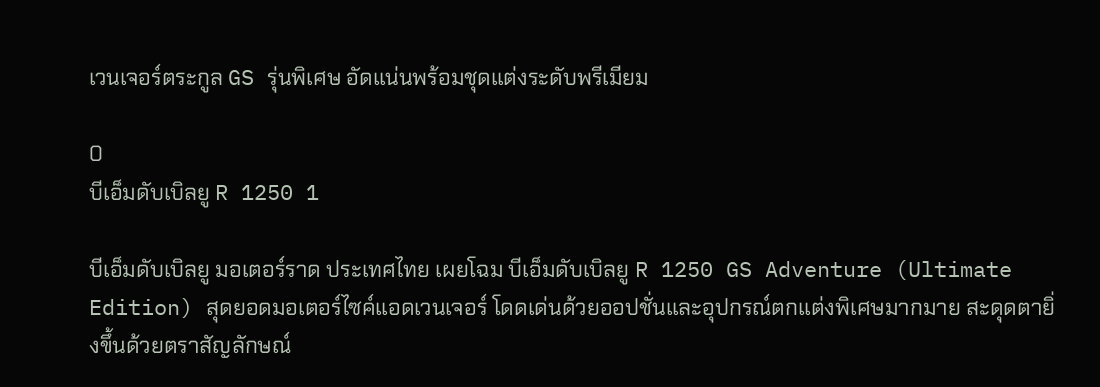เวนเจอร์ตระกูล GS รุ่นพิเศษ อัดแน่นพร้อมชุดแต่งระดับพรีเมียม

0
บีเอ็มดับเบิลยู R 1250 1

บีเอ็มดับเบิลยู มอเตอร์ราด ประเทศไทย เผยโฉม บีเอ็มดับเบิลยู R 1250 GS Adventure (Ultimate Edition) สุดยอดมอเตอร์ไซค์แอดเวนเจอร์ โดดเด่นด้วยออปชั่นและอุปกรณ์ตกแต่งพิเศษมากมาย สะดุดตายิ่งขึ้นด้วยตราสัญลักษณ์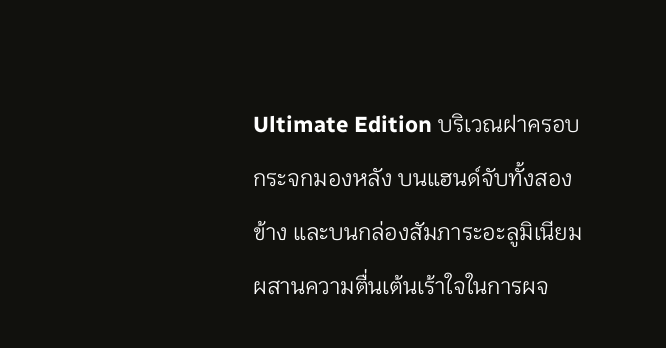Ultimate Edition บริเวณฝาครอบกระจกมองหลัง บนแฮนด์จับทั้งสองข้าง และบนกล่องสัมภาระอะลูมิเนียม ผสานความตื่นเต้นเร้าใจในการผจ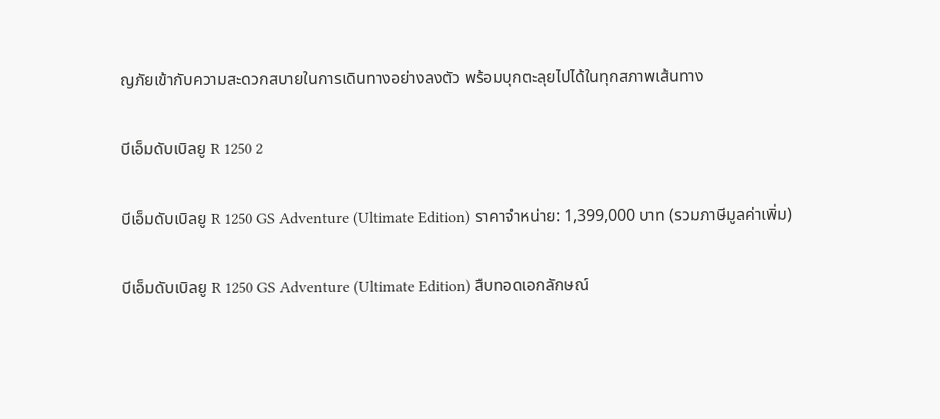ญภัยเข้ากับความสะดวกสบายในการเดินทางอย่างลงตัว พร้อมบุกตะลุยไปได้ในทุกสภาพเส้นทาง

บีเอ็มดับเบิลยู R 1250 2

บีเอ็มดับเบิลยู R 1250 GS Adventure (Ultimate Edition) ราคาจำหน่าย: 1,399,000 บาท (รวมภาษีมูลค่าเพิ่ม)

บีเอ็มดับเบิลยู R 1250 GS Adventure (Ultimate Edition) สืบทอดเอกลักษณ์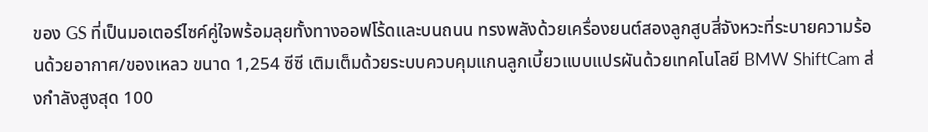ของ GS ที่เป็นมอเตอร์ไซค์คู่ใจพร้อมลุยทั้งทางออฟโร้ดและบนถนน ทรงพลังด้วยเครื่องยนต์สองลูกสูบสี่จังหวะที่ระบายความร้อนด้วยอากาศ/ของเหลว ขนาด 1,254 ซีซี เติมเต็มด้วยระบบควบคุมแกนลูกเบี้ยวแบบแปรผันด้วยเทคโนโลยี BMW ShiftCam ส่งกำลังสูงสุด 100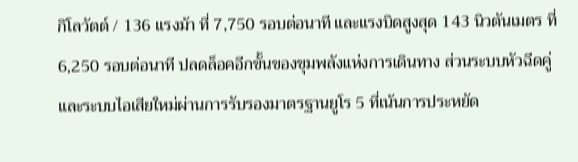กิโลวัตต์ / 136 แรงม้า ที่ 7,750 รอบต่อนาที และแรงบิดสูงสุด 143 นิวตันเมตร ที่ 6,250 รอบต่อนาที ปลดล็อคอีกขั้นของขุมพลังแห่งการเดินทาง ส่วนระบบหัวฉีดคู่และระบบไอเสียใหม่ผ่านการรับรองมาตรฐานยูโร 5 ที่เน้นการประหยัด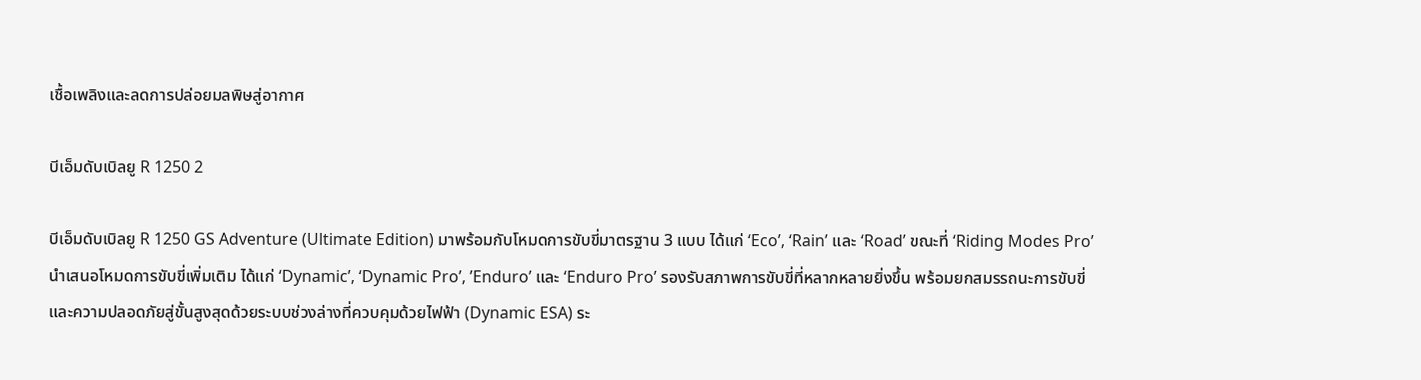เชื้อเพลิงและลดการปล่อยมลพิษสู่อากาศ

บีเอ็มดับเบิลยู R 1250 2

บีเอ็มดับเบิลยู R 1250 GS Adventure (Ultimate Edition) มาพร้อมกับโหมดการขับขี่มาตรฐาน 3 แบบ ได้แก่ ‘Eco’, ‘Rain’ และ ‘Road’ ขณะที่ ‘Riding Modes Pro’ นำเสนอโหมดการขับขี่เพิ่มเติม ได้แก่ ‘Dynamic’, ‘Dynamic Pro’, ’Enduro’ และ ‘Enduro Pro’ รองรับสภาพการขับขี่ที่หลากหลายยิ่งขึ้น พร้อมยกสมรรถนะการขับขี่และความปลอดภัยสู่ขั้นสูงสุดด้วยระบบช่วงล่างที่ควบคุมด้วยไฟฟ้า (Dynamic ESA) ระ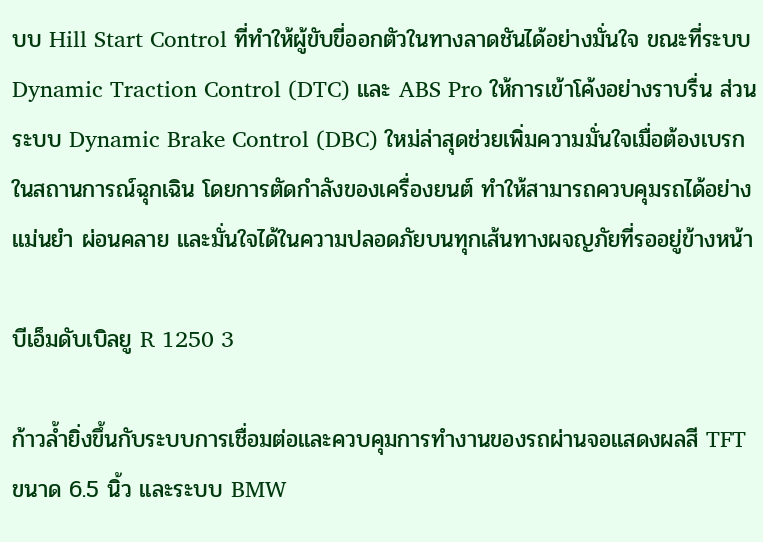บบ Hill Start Control ที่ทำให้ผู้ขับขี่ออกตัวในทางลาดชันได้อย่างมั่นใจ ขณะที่ระบบ Dynamic Traction Control (DTC) และ ABS Pro ให้การเข้าโค้งอย่างราบรื่น ส่วนระบบ Dynamic Brake Control (DBC) ใหม่ล่าสุดช่วยเพิ่มความมั่นใจเมื่อต้องเบรกในสถานการณ์ฉุกเฉิน โดยการตัดกำลังของเครื่องยนต์ ทำให้สามารถควบคุมรถได้อย่างแม่นยำ ผ่อนคลาย และมั่นใจได้ในความปลอดภัยบนทุกเส้นทางผจญภัยที่รออยู่ข้างหน้า

บีเอ็มดับเบิลยู R 1250 3

ก้าวล้ำยิ่งขึ้นกับระบบการเชื่อมต่อและควบคุมการทำงานของรถผ่านจอแสดงผลสี TFT ขนาด 6.5 นิ้ว และระบบ BMW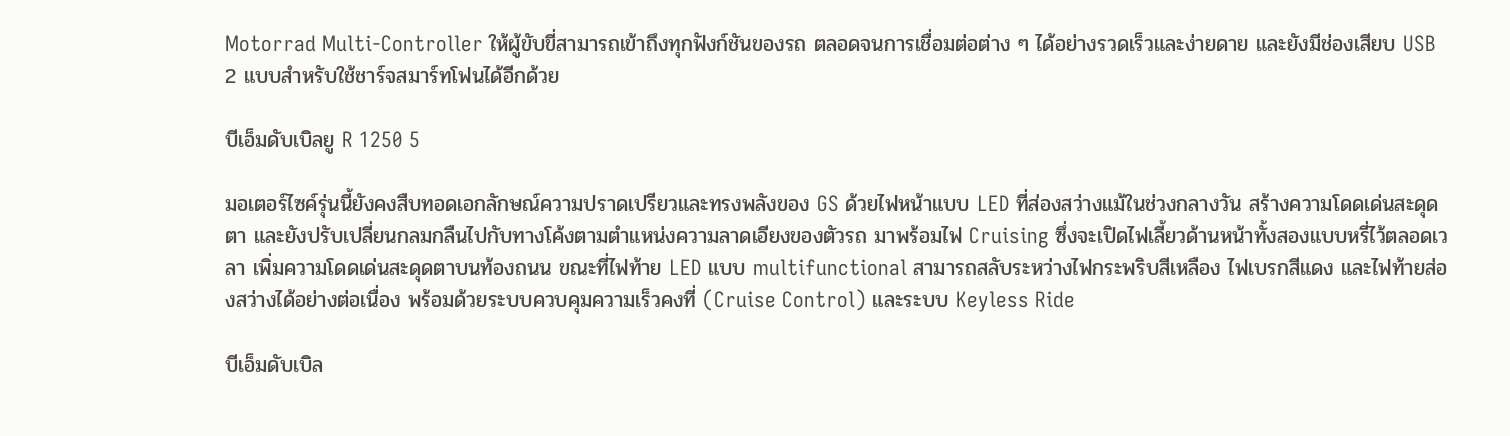Motorrad Multi-Controller ให้ผู้ขับขี่สามารถเข้าถึงทุกฟังก์ชันของรถ ตลอดจนการเชื่อมต่อต่าง ๆ ได้อย่างรวดเร็วและง่ายดาย และยังมีช่องเสียบ USB 2 แบบสำหรับใช้ชาร์จสมาร์ทโฟนได้อีกด้วย

บีเอ็มดับเบิลยู R 1250 5

มอเตอร์ไซค์รุ่นนี้ยังคงสืบทอดเอกลักษณ์ความปราดเปรียวและทรงพลังของ GS ด้วยไฟหน้าแบบ LED ที่ส่องสว่างแม้ในช่วงกลางวัน สร้างความโดดเด่นสะดุดตา และยังปรับเปลี่ยนกลมกลืนไปกับทางโค้งตามตำแหน่งความลาดเอียงของตัวรถ มาพร้อมไฟ Cruising ซึ่งจะเปิดไฟเลี้ยวด้านหน้าทั้งสองแบบหรี่ไว้ตลอดเวลา เพิ่มความโดดเด่นสะดุดตาบนท้องถนน ขณะที่ไฟท้าย LED แบบ multifunctional สามารถสลับระหว่างไฟกระพริบสีเหลือง ไฟเบรกสีแดง และไฟท้ายส่องสว่างได้อย่างต่อเนื่อง พร้อมด้วยระบบควบคุมความเร็วคงที่ (Cruise Control) และระบบ Keyless Ride

บีเอ็มดับเบิล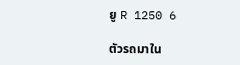ยู R 1250 6

ตัวรถมาใน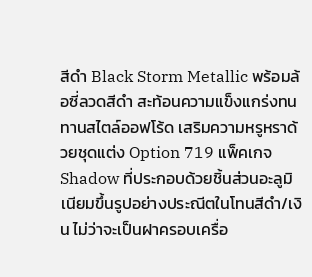สีดำ Black Storm Metallic พร้อมล้อซี่ลวดสีดำ สะท้อนความแข็งแกร่งทนทานสไตล์ออฟโร้ด เสริมความหรูหราด้วยชุดแต่ง Option 719 แพ็คเกจ Shadow ที่ประกอบด้วยชิ้นส่วนอะลูมิเนียมขึ้นรูปอย่างประณีตในโทนสีดำ/เงิน ไม่ว่าจะเป็นฝาครอบเครื่อ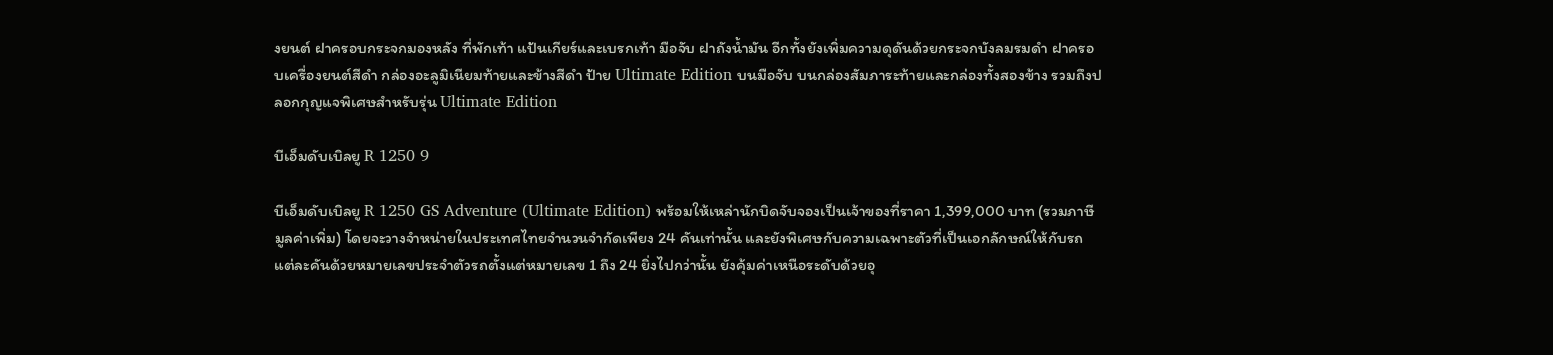งยนต์ ฝาครอบกระจกมองหลัง ที่พักเท้า แป้นเกียร์และเบรกเท้า มือจับ ฝาถังน้ำมัน อีกทั้งยังเพิ่มความดุดันด้วยกระจกบังลมรมดำ ฝาครอบเครื่องยนต์สีดำ กล่องอะลูมิเนียมท้ายและข้างสีดำ ป้าย Ultimate Edition บนมือจับ บนกล่องสัมภาระท้ายและกล่องทั้งสองข้าง รวมถึงปลอกกุญแจพิเศษสำหรับรุ่น Ultimate Edition

บีเอ็มดับเบิลยู R 1250 9

บีเอ็มดับเบิลยู R 1250 GS Adventure (Ultimate Edition) พร้อมให้เหล่านักบิดจับจองเป็นเจ้าของที่ราคา 1,399,000 บาท (รวมภาษีมูลค่าเพิ่ม) โดยจะวางจำหน่ายในประเทศไทยจำนวนจำกัดเพียง 24 คันเท่านั้น และยังพิเศษกับความเฉพาะตัวที่เป็นเอกลักษณ์ให้กับรถแต่ละคันด้วยหมายเลขประจำตัวรถตั้งแต่หมายเลข 1 ถึง 24 ยิ่งไปกว่านั้น ยังคุ้มค่าเหนือระดับด้วยอุ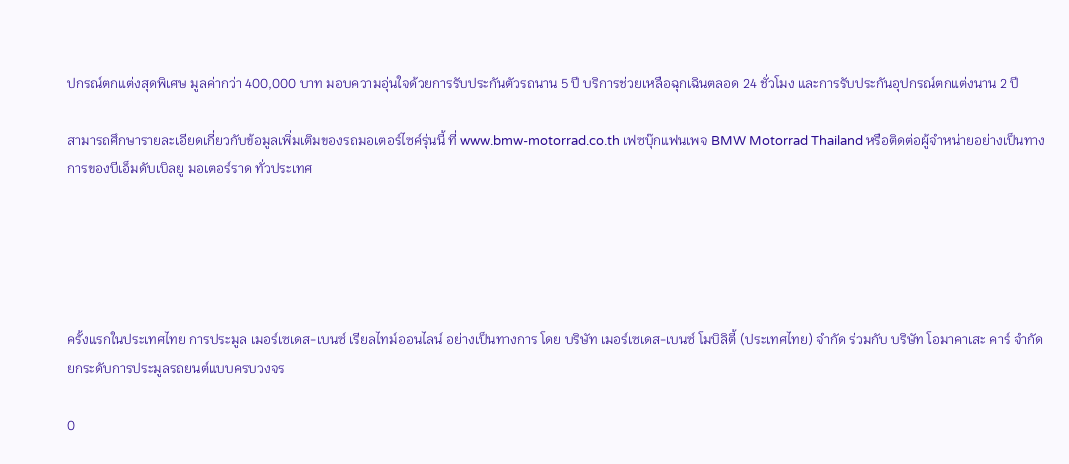ปกรณ์ตกแต่งสุดพิเศษ มูลค่ากว่า 400,000 บาท มอบความอุ่นใจด้วยการรับประกันตัวรถนาน 5 ปี บริการช่วยเหลือฉุกเฉินตลอด 24 ชั่วโมง และการรับประกันอุปกรณ์ตกแต่งนาน 2 ปี

สามารถศึกษารายละเอียดเกี่ยวกับข้อมูลเพิ่มเติมของรถมอเตอร์ไซค์รุ่นนี้ ที่ www.bmw-motorrad.co.th เฟซบุ๊กแฟนเพจ BMW Motorrad Thailand หรือติดต่อผู้จำหน่ายอย่างเป็นทางการของบีเอ็มดับเบิลยู มอเตอร์ราด ทั่วประเทศ





ครั้งแรกในประเทศไทย การประมูล เมอร์เซเดส-เบนซ์ เรียลไทม์ออนไลน์ อย่างเป็นทางการ โดย บริษัท เมอร์เซเดส-เบนซ์ โมบิลิตี้ (ประเทศไทย) จำกัด ร่วมกับ บริษัท โอมาคาเสะ คาร์ จำกัด ยกระดับการประมูลรถยนต์แบบครบวงจร

0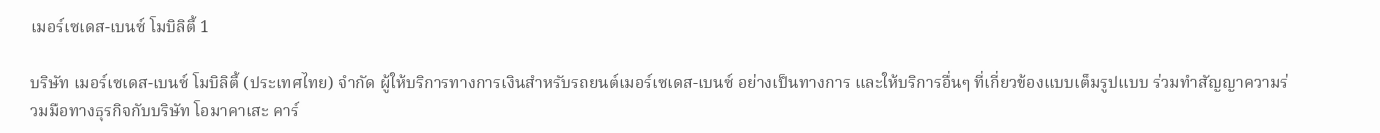เมอร์เซเดส-เบนซ์ โมบิลิตี้ 1

บริษัท เมอร์เซเดส-เบนซ์ โมบิลิตี้ (ประเทศไทย) จำกัด ผู้ให้บริการทางการเงินสำหรับรถยนต์เมอร์เซเดส-เบนซ์ อย่างเป็นทางการ และให้บริการอื่นๆ ที่เกี่ยวข้องแบบเต็มรูปแบบ ร่วมทำสัญญาความร่วมมือทางธุรกิจกับบริษัท โอมาคาเสะ คาร์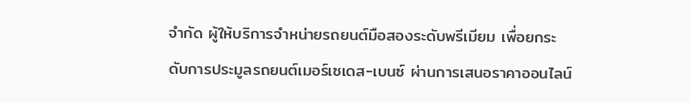จำกัด ผู้ให้บริการจำหน่ายรถยนต์มือสองระดับพรีเมียม เพื่อยกระดับการประมูลรถยนต์เมอร์เซเดส-เบนซ์ ผ่านการเสนอราคาออนไลน์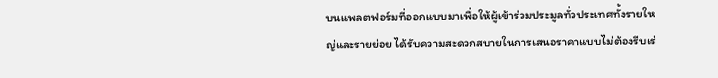บนแพลตฟอร์มที่ออกแบบมาเพื่อให้ผู้เข้าร่วมประมูลทั่วประเทศทั้งรายใหญ่และรายย่อย ได้รับความสะดวกสบายในการเสนอราคาแบบไม่ต้องรีบเร่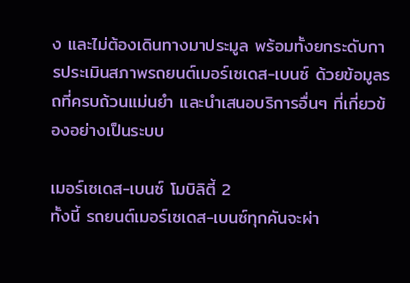ง และไม่ต้องเดินทางมาประมูล พร้อมทั้งยกระดับการประเมินสภาพรถยนต์เมอร์เซเดส-เบนซ์ ด้วยข้อมูลรถที่ครบถ้วนแม่นยำ และนำเสนอบริการอื่นๆ ที่เกี่ยวข้องอย่างเป็นระบบ

เมอร์เซเดส-เบนซ์ โมบิลิตี้ 2
ทั้งนี้ รถยนต์เมอร์เซเดส-เบนซ์ทุกคันจะผ่า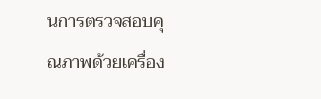นการตรวจสอบคุณภาพด้วยเครื่อง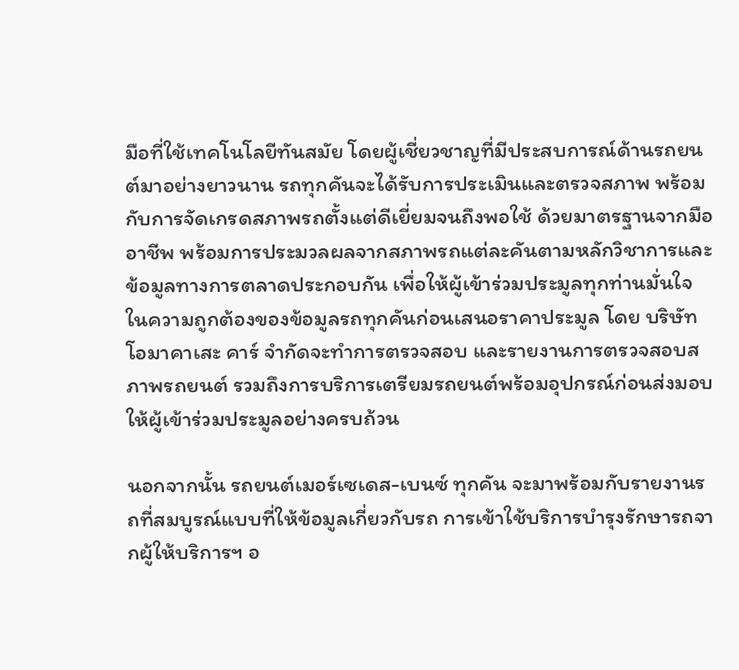มือที่ใช้เทคโนโลยีทันสมัย โดยผู้เชี่ยวชาญที่มีประสบการณ์ด้านรถยนต์มาอย่างยาวนาน รถทุกคันจะได้รับการประเมินและตรวจสภาพ พร้อมกับการจัดเกรดสภาพรถตั้งแต่ดีเยี่ยมจนถึงพอใช้ ด้วยมาตรฐานจากมืออาชีพ พร้อมการประมวลผลจากสภาพรถแต่ละคันตามหลักวิชาการและข้อมูลทางการตลาดประกอบกัน เพื่อให้ผู้เข้าร่วมประมูลทุกท่านมั่นใจในความถูกต้องของข้อมูลรถทุกคันก่อนเสนอราคาประมูล โดย บริษัท โอมาคาเสะ คาร์ จำกัดจะทำการตรวจสอบ และรายงานการตรวจสอบสภาพรถยนต์ รวมถึงการบริการเตรียมรถยนต์พร้อมอุปกรณ์ก่อนส่งมอบให้ผู้เข้าร่วมประมูลอย่างครบถ้วน

นอกจากนั้น รถยนต์เมอร์เซเดส-เบนซ์ ทุกคัน จะมาพร้อมกับรายงานรถที่สมบูรณ์แบบที่ให้ข้อมูลเกี่ยวกับรถ การเข้าใช้บริการบำรุงรักษารถจากผู้ให้บริการฯ อ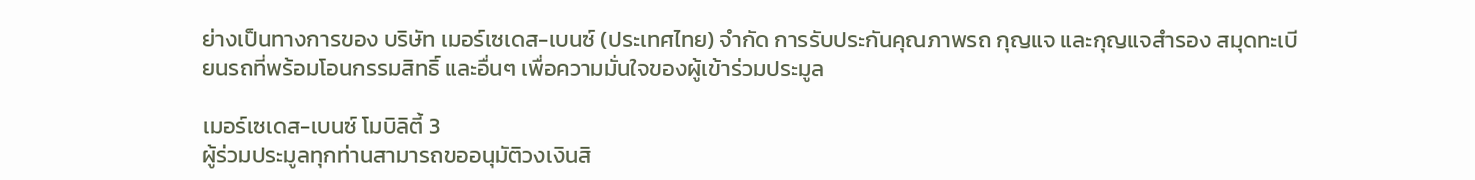ย่างเป็นทางการของ บริษัท เมอร์เซเดส-เบนซ์ (ประเทศไทย) จำกัด การรับประกันคุณภาพรถ กุญแจ และกุญแจสำรอง สมุดทะเบียนรถที่พร้อมโอนกรรมสิทธิ์ และอื่นๆ เพื่อความมั่นใจของผู้เข้าร่วมประมูล

เมอร์เซเดส-เบนซ์ โมบิลิตี้ 3
ผู้ร่วมประมูลทุกท่านสามารถขออนุมัติวงเงินสิ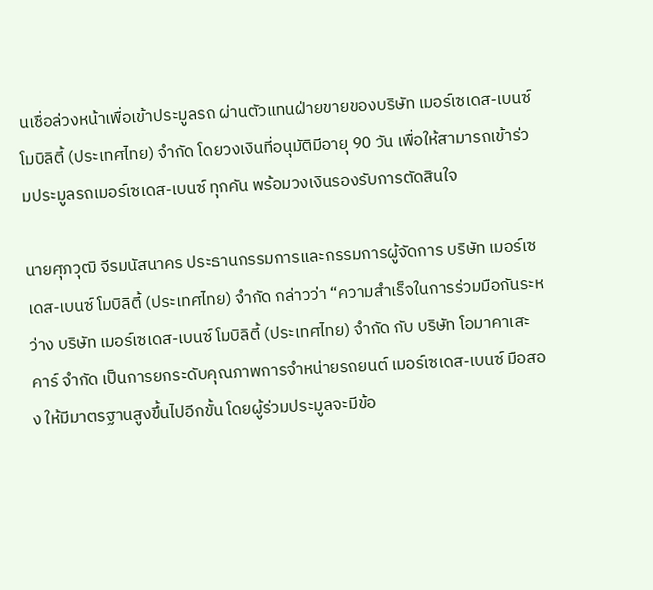นเชื่อล่วงหน้าเพื่อเข้าประมูลรถ ผ่านตัวแทนฝ่ายขายของบริษัท เมอร์เซเดส-เบนซ์ โมบิลิตี้ (ประเทศไทย) จำกัด โดยวงเงินที่อนุมัติมีอายุ 90 วัน เพื่อให้สามารถเข้าร่วมประมูลรถเมอร์เซเดส-เบนซ์ ทุกคัน พร้อมวงเงินรองรับการตัดสินใจ

นายศุภวุฒิ จีรมนัสนาคร ประธานกรรมการและกรรมการผู้จัดการ บริษัท เมอร์เซเดส-เบนซ์ โมบิลิตี้ (ประเทศไทย) จำกัด กล่าวว่า “ความสำเร็จในการร่วมมือกันระหว่าง บริษัท เมอร์เซเดส-เบนซ์ โมบิลิตี้ (ประเทศไทย) จำกัด กับ บริษัท โอมาคาเสะ คาร์ จำกัด เป็นการยกระดับคุณภาพการจำหน่ายรถยนต์ เมอร์เซเดส-เบนซ์ มือสอง ให้มีมาตรฐานสูงขึ้นไปอีกขั้น โดยผู้ร่วมประมูลจะมีข้อ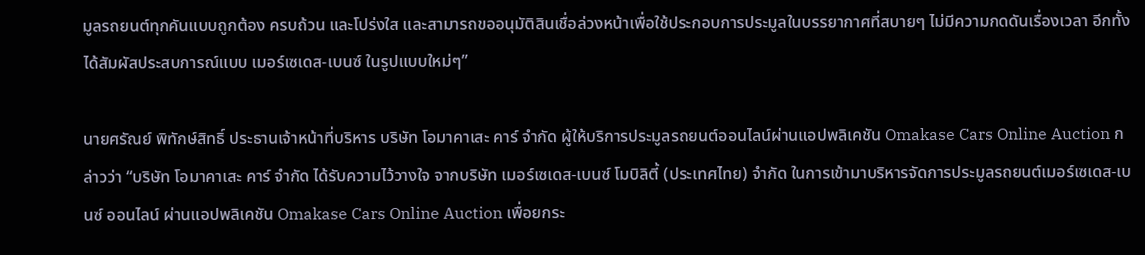มูลรถยนต์ทุกคันแบบถูกต้อง ครบถ้วน และโปร่งใส และสามารถขออนุมัติสินเชื่อล่วงหน้าเพื่อใช้ประกอบการประมูลในบรรยากาศที่สบายๆ ไม่มีความกดดันเรื่องเวลา อีกทั้งได้สัมผัสประสบการณ์แบบ เมอร์เซเดส-เบนซ์ ในรูปแบบใหม่ๆ”

นายศรัณย์ พิทักษ์สิทธิ์ ประธานเจ้าหน้าที่บริหาร บริษัท โอมาคาเสะ คาร์ จำกัด ผู้ให้บริการประมูลรถยนต์ออนไลน์ผ่านแอปพลิเคชัน Omakase Cars Online Auction กล่าวว่า “บริษัท โอมาคาเสะ คาร์ จำกัด ได้รับความไว้วางใจ จากบริษัท เมอร์เซเดส-เบนซ์ โมบิลิตี้ (ประเทศไทย) จำกัด ในการเข้ามาบริหารจัดการประมูลรถยนต์เมอร์เซเดส-เบนซ์ ออนไลน์ ผ่านแอปพลิเคชัน Omakase Cars Online Auction เพื่อยกระ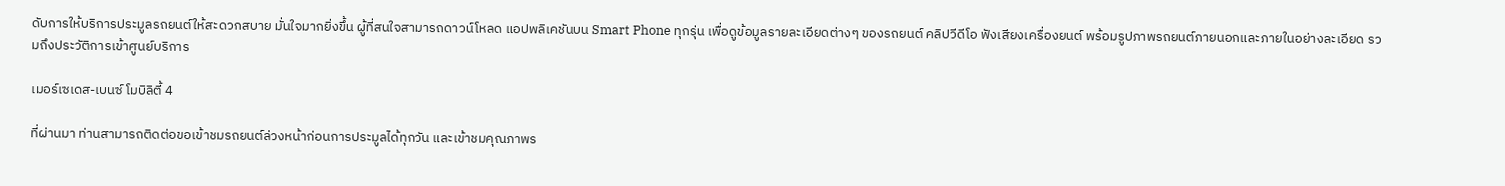ดับการให้บริการประมูลรถยนต์ให้สะดวกสบาย มั่นใจมากยิ่งขึ้น ผู้ที่สนใจสามารถดาวน์โหลด แอปพลิเคชันบน Smart Phone ทุกรุ่น เพื่อดูข้อมูลรายละเอียดต่างๆ ของรถยนต์ คลิปวีดีโอ ฟังเสียงเครื่องยนต์ พร้อมรูปภาพรถยนต์ภายนอกและภายในอย่างละเอียด รวมถึงประวัติการเข้าศูนย์บริการ

เมอร์เซเดส-เบนซ์ โมบิลิตี้ 4

ที่ผ่านมา ท่านสามารถติดต่อขอเข้าชมรถยนต์ล่วงหน้าก่อนการประมูลได้ทุกวัน และเข้าชมคุณภาพร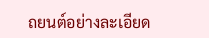ถยนต์อย่างละเอียด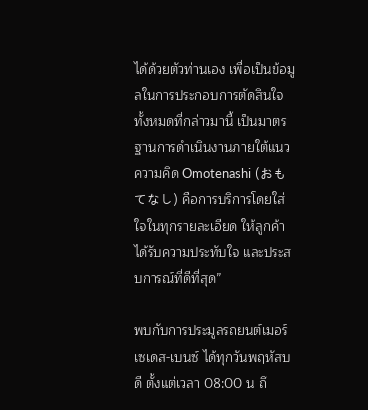ได้ด้วยตัวท่านเอง เพื่อเป็นข้อมูลในการประกอบการตัดสินใจ ทั้งหมดที่กล่าวมานี้ เป็นมาตรฐานการดำเนินงานภายใต้แนวความคิด Omotenashi (おもてなし) คือการบริการโดยใส่ใจในทุกรายละเอียด ให้ลูกค้าได้รับความประทับใจ และประสบการณ์ที่ดีที่สุด”

พบกับการประมูลรถยนต์เมอร์เซเดส-เบนซ์ ได้ทุกวันพฤหัสบดี ตั้งแต่เวลา 08:00 น ถึ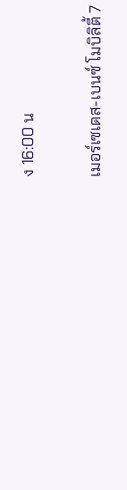ง 16:00 น

เมอร์เซเดส-เบนซ์ โมบิลิตี้ 7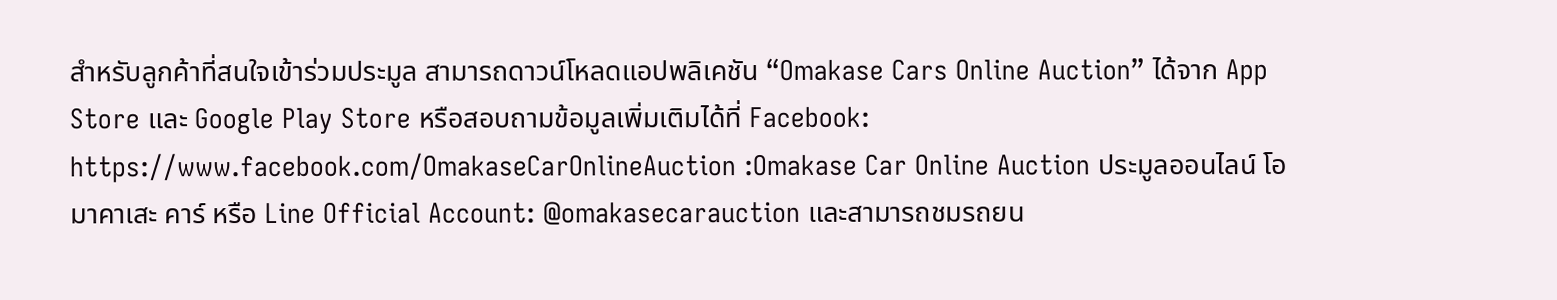สำหรับลูกค้าที่สนใจเข้าร่วมประมูล สามารถดาวน์โหลดแอปพลิเคชัน “Omakase Cars Online Auction” ได้จาก App Store และ Google Play Store หรือสอบถามข้อมูลเพิ่มเติมได้ที่ Facebook: https://www.facebook.com/OmakaseCarOnlineAuction :Omakase Car Online Auction ประมูลออนไลน์ โอมาคาเสะ คาร์ หรือ Line Official Account: @omakasecarauction และสามารถชมรถยน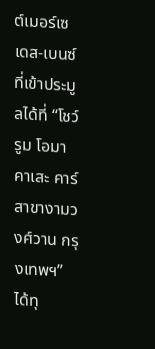ต์เมอร์เซเดส-เบนซ์ ที่เข้าประมูลได้ที่ “โชว์รูม โอมาคาเสะ คาร์ สาขางามวงศ์วาน กรุงเทพฯ” ได้ทุ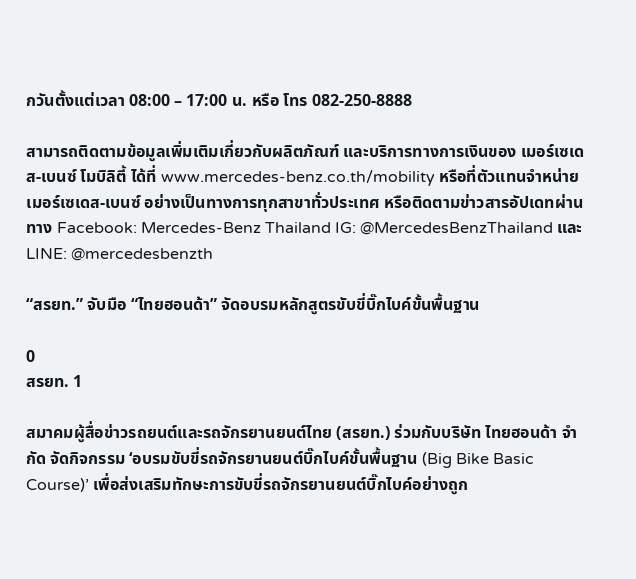กวันตั้งแต่เวลา 08:00 – 17:00 น. หรือ โทร 082-250-8888

สามารถติดตามข้อมูลเพิ่มเติมเกี่ยวกับผลิตภัณฑ์ และบริการทางการเงินของ เมอร์เซเดส-เบนซ์ โมบิลิตี้ ได้ที่ www.mercedes-benz.co.th/mobility หรือที่ตัวแทนจำหน่ายเมอร์เซเดส-เบนซ์ อย่างเป็นทางการทุกสาขาทั่วประเทศ หรือติดตามข่าวสารอัปเดทผ่านทาง Facebook: Mercedes-Benz Thailand IG: @MercedesBenzThailand และ LINE: @mercedesbenzth

“สรยท.” จับมือ “ไทยฮอนด้า” จัดอบรมหลักสูตรขับขี่บิ๊กไบค์ขั้นพื้นฐาน

0
สรยท. 1

สมาคมผู้สื่อข่าวรถยนต์และรถจักรยานยนต์ไทย (สรยท.) ร่วมกับบริษัท ไทยฮอนด้า จำกัด จัดกิจกรรม ‘อบรมขับขี่รถจักรยานยนต์บิ๊กไบค์ขั้นพื้นฐาน (Big Bike Basic Course)’ เพื่อส่งเสริมทักษะการขับขี่รถจักรยานยนต์บิ๊กไบค์อย่างถูก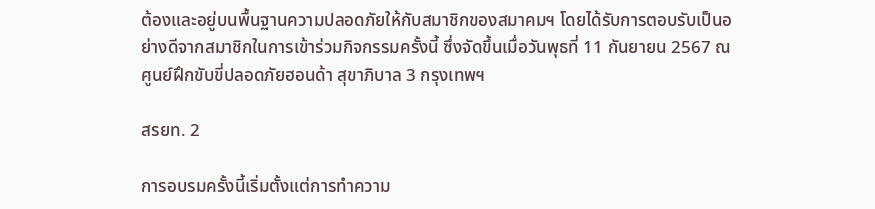ต้องและอยู่บนพื้นฐานความปลอดภัยให้กับสมาชิกของสมาคมฯ โดยได้รับการตอบรับเป็นอย่างดีจากสมาชิกในการเข้าร่วมกิจกรรมครั้งนี้ ซึ่งจัดขึ้นเมื่อวันพุธที่ 11 กันยายน 2567 ณ ศูนย์ฝึกขับขี่ปลอดภัยฮอนด้า สุขาภิบาล 3 กรุงเทพฯ

สรยท. 2

การอบรมครั้งนี้เริ่มตั้งแต่การทำความ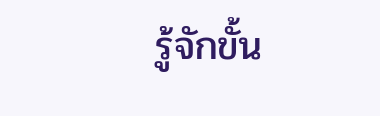รู้จักขั้น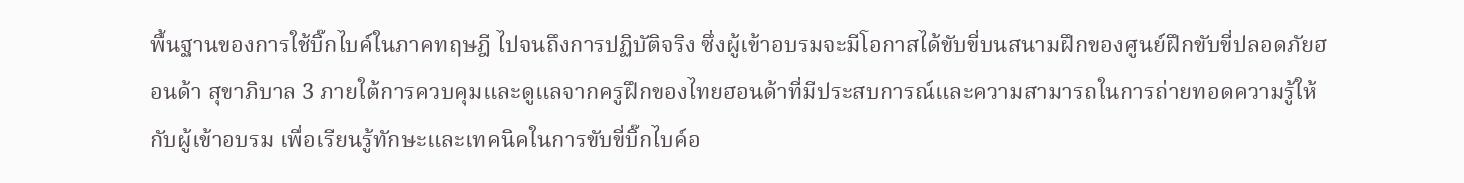พื้นฐานของการใช้บิ๊กไบค์ในภาคทฤษฎี ไปจนถึงการปฏิบัติจริง ซึ่งผู้เข้าอบรมจะมีโอกาสได้ขับขี่บนสนามฝึกของศูนย์ฝึกขับขี่ปลอดภัยฮอนด้า สุขาภิบาล 3 ภายใต้การควบคุมและดูแลจากครูฝึกของไทยฮอนด้าที่มีประสบการณ์และความสามารถในการถ่ายทอดความรู้ให้กับผู้เข้าอบรม เพื่อเรียนรู้ทักษะและเทคนิคในการขับขี่บิ๊กไบค์อ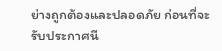ย่างถูกต้องและปลอดภัย ก่อนที่จะรับประกาศนี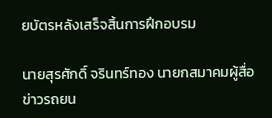ยบัตรหลังเสร็จสิ้นการฝึกอบรม

นายสุรศักดิ์ จรินทร์ทอง นายกสมาคมผู้สื่อข่าวรถยน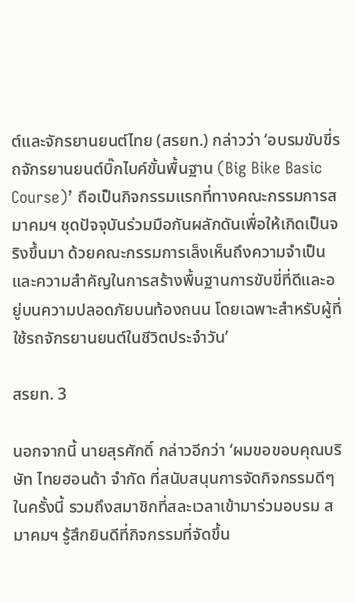ต์และจักรยานยนต์ไทย (สรยท.) กล่าวว่า ‘อบรมขับขี่รถจักรยานยนต์บิ๊กไบค์ขั้นพื้นฐาน (Big Bike Basic Course)’ ถือเป็นกิจกรรมแรกที่ทางคณะกรรมการสมาคมฯ ชุดปัจจุบันร่วมมือกันผลักดันเพื่อให้เกิดเป็นจริงขึ้นมา ด้วยคณะกรรมการเล็งเห็นถึงความจำเป็นและความสำคัญในการสร้างพื้นฐานการขับขี่ที่ดีและอยู่บนความปลอดภัยบนท้องถนน โดยเฉพาะสำหรับผู้ที่ใช้รถจักรยานยนต์ในชีวิตประจำวัน’

สรยท. 3

นอกจากนี้ นายสุรศักดิ์ กล่าวอีกว่า ‘ผมขอขอบคุณบริษัท ไทยฮอนด้า จำกัด ที่สนับสนุนการจัดกิจกรรมดีๆ ในครั้งนี้ รวมถึงสมาชิกที่สละเวลาเข้ามาร่วมอบรม สมาคมฯ รู้สึกยินดีที่กิจกรรมที่จัดขึ้น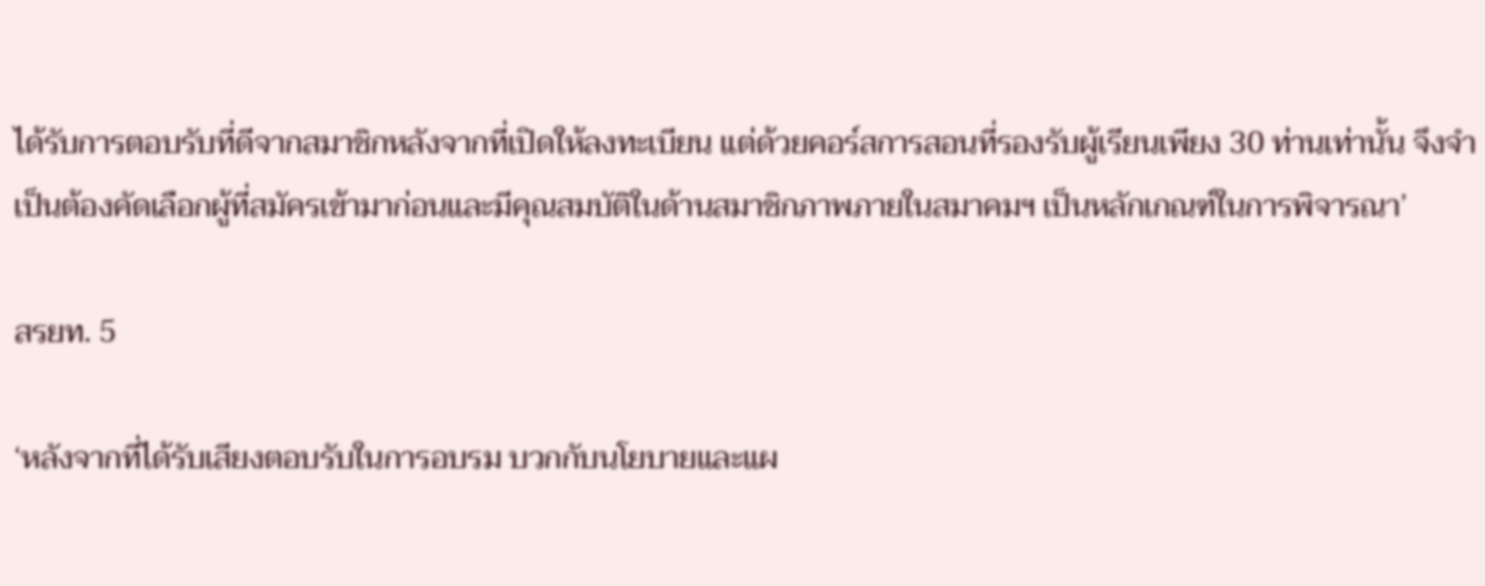ได้รับการตอบรับที่ดีจากสมาชิกหลังจากที่เปิดให้ลงทะเบียน แต่ด้วยคอร์สการสอนที่รองรับผู้เรียนเพียง 30 ท่านเท่านั้น จึงจำเป็นต้องคัดเลือกผู้ที่สมัครเข้ามาก่อนและมีคุณสมบัติในด้านสมาชิกภาพภายในสมาคมฯ เป็นหลักเกณฑ์ในการพิจารณา’

สรยท. 5

‘หลังจากที่ได้รับเสียงตอบรับในการอบรม บวกกับนโยบายและแผ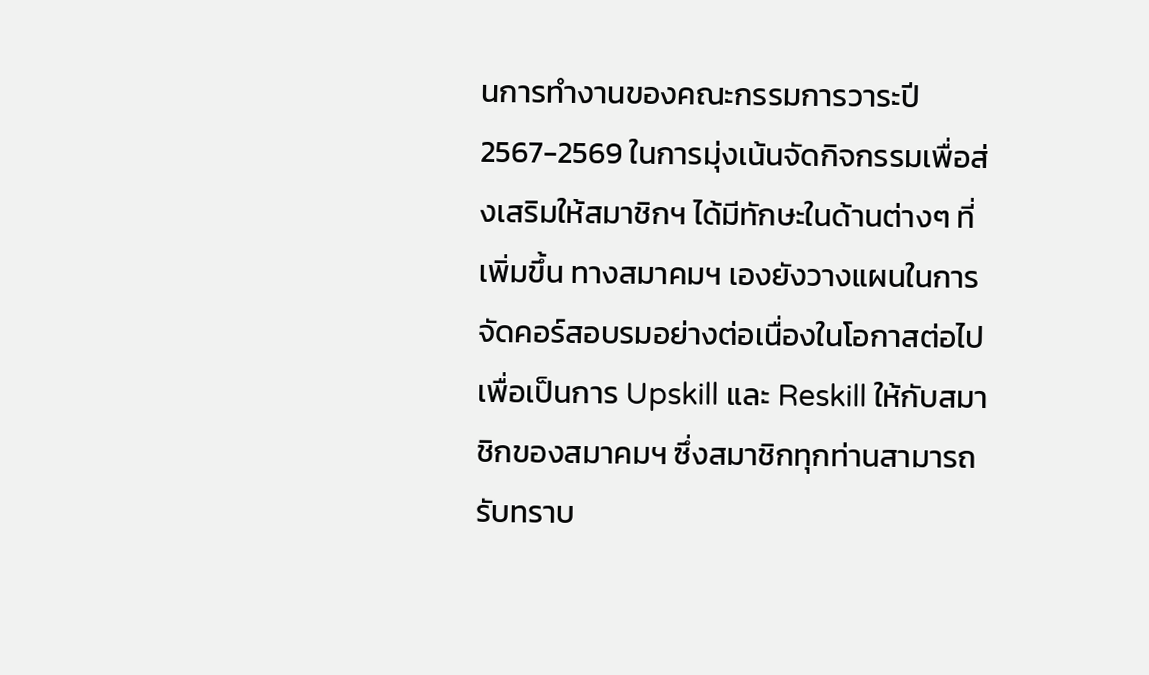นการทำงานของคณะกรรมการวาระปี 2567-2569 ในการมุ่งเน้นจัดกิจกรรมเพื่อส่งเสริมให้สมาชิกฯ ได้มีทักษะในด้านต่างๆ ที่เพิ่มขึ้น ทางสมาคมฯ เองยังวางแผนในการจัดคอร์สอบรมอย่างต่อเนื่องในโอกาสต่อไป เพื่อเป็นการ Upskill และ Reskill ให้กับสมาชิกของสมาคมฯ ซึ่งสมาชิกทุกท่านสามารถรับทราบ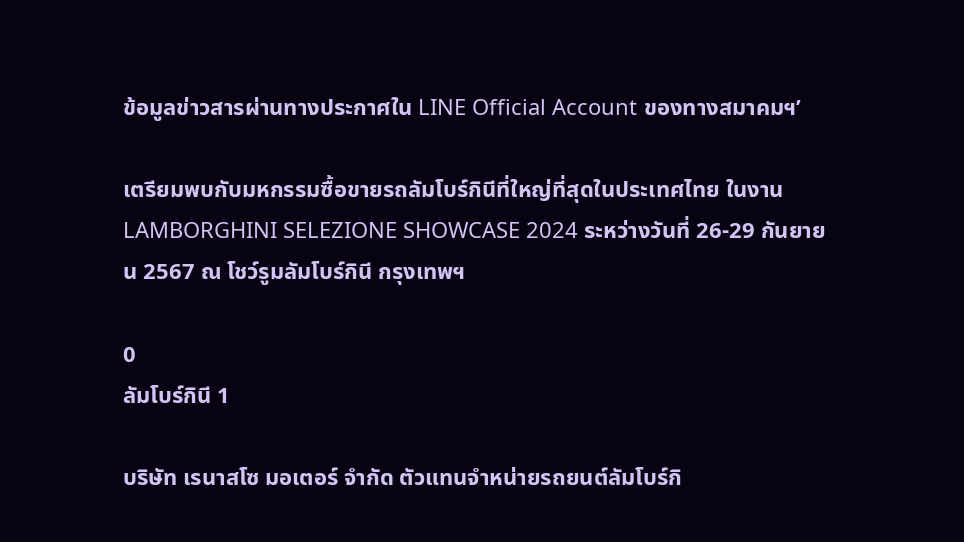ข้อมูลข่าวสารผ่านทางประกาศใน LINE Official Account ของทางสมาคมฯ’

เตรียมพบกับมหกรรมซื้อขายรถลัมโบร์กินีที่ใหญ่ที่สุดในประเทศไทย ในงาน LAMBORGHINI SELEZIONE SHOWCASE 2024 ระหว่างวันที่ 26-29 กันยายน 2567 ณ โชว์รูมลัมโบร์กินี กรุงเทพฯ

0
ลัมโบร์กินี 1

บริษัท เรนาสโซ มอเตอร์ จำกัด ตัวแทนจำหน่ายรถยนต์ลัมโบร์กิ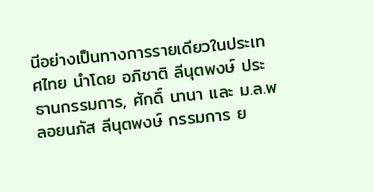นีอย่างเป็นทางการรายเดียวในประเทศไทย นำโดย อภิชาติ ลีนุตพงษ์ ประธานกรรมการ, ศักดิ์ นานา และ ม.ล.พลอยนภัส ลีนุตพงษ์ กรรมการ ย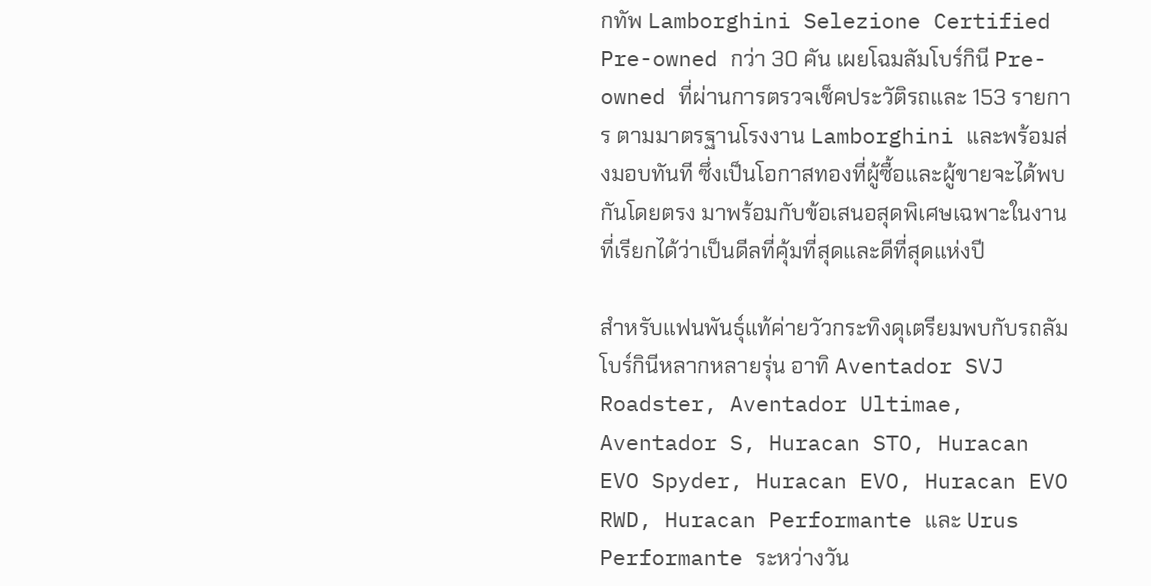กทัพ Lamborghini Selezione Certified Pre-owned กว่า 30 คัน เผยโฉมลัมโบร์กินี Pre-owned ที่ผ่านการตรวจเช็คประวัติรถและ 153 รายการ ตามมาตรฐานโรงงาน Lamborghini และพร้อมส่งมอบทันที ซึ่งเป็นโอกาสทองที่ผู้ซื้อและผู้ขายจะได้พบกันโดยตรง มาพร้อมกับข้อเสนอสุดพิเศษเฉพาะในงาน ที่เรียกได้ว่าเป็นดีลที่คุ้มที่สุดและดีที่สุดแห่งปี

สำหรับแฟนพันธุ์แท้ค่ายวัวกระทิงดุเตรียมพบกับรถลัมโบร์กินีหลากหลายรุ่น อาทิ Aventador SVJ Roadster, Aventador Ultimae, Aventador S, Huracan STO, Huracan EVO Spyder, Huracan EVO, Huracan EVO RWD, Huracan Performante และ Urus Performante ระหว่างวัน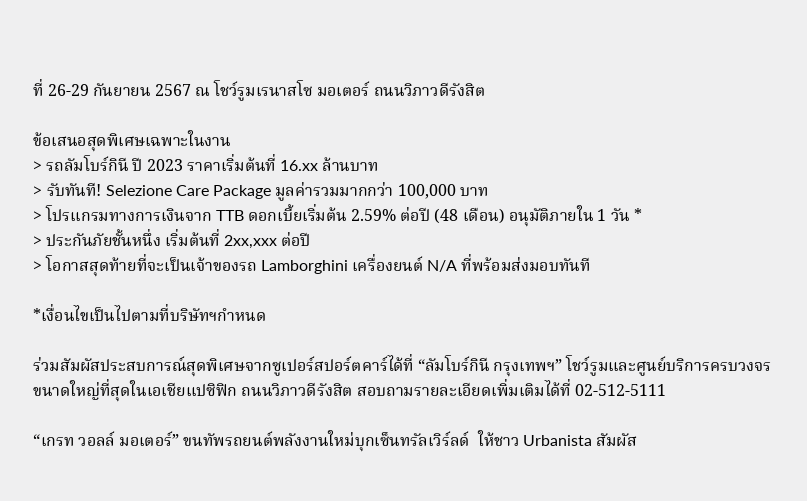ที่ 26-29 กันยายน 2567 ณ โชว์รูมเรนาสโซ มอเตอร์ ถนนวิภาวดีรังสิต

ข้อเสนอสุดพิเศษเฉพาะในงาน
> รถลัมโบร์กินี ปี 2023 ราคาเริ่มต้นที่ 16.xx ล้านบาท
> รับทันที! Selezione Care Package มูลค่ารวมมากกว่า 100,000 บาท
> โปรแกรมทางการเงินจาก TTB ดอกเบี้ยเริ่มต้น 2.59% ต่อปี (48 เดือน) อนุมัติภายใน 1 วัน *
> ประกันภัยชั้นหนึ่ง เริ่มต้นที่ 2xx,xxx ต่อปี
> โอกาสสุดท้ายที่จะเป็นเจ้าของรถ Lamborghini เครื่องยนต์ N/A ที่พร้อมส่งมอบทันที

*เงื่อนไขเป็นไปตามที่บริษัทฯกำหนด

ร่วมสัมผัสประสบการณ์สุดพิเศษจากซูเปอร์สปอร์ตคาร์ได้ที่ “ลัมโบร์กินี กรุงเทพฯ” โชว์รูมและศูนย์บริการครบวงจรขนาดใหญ่ที่สุดในเอเชียแปซิฟิก ถนนวิภาวดีรังสิต สอบถามรายละเอียดเพิ่มเติมได้ที่ 02-512-5111

“เกรท วอลล์ มอเตอร์” ขนทัพรถยนต์พลังงานใหม่บุกเซ็นทรัลเวิร์ลด์  ให้ชาว Urbanista สัมผัส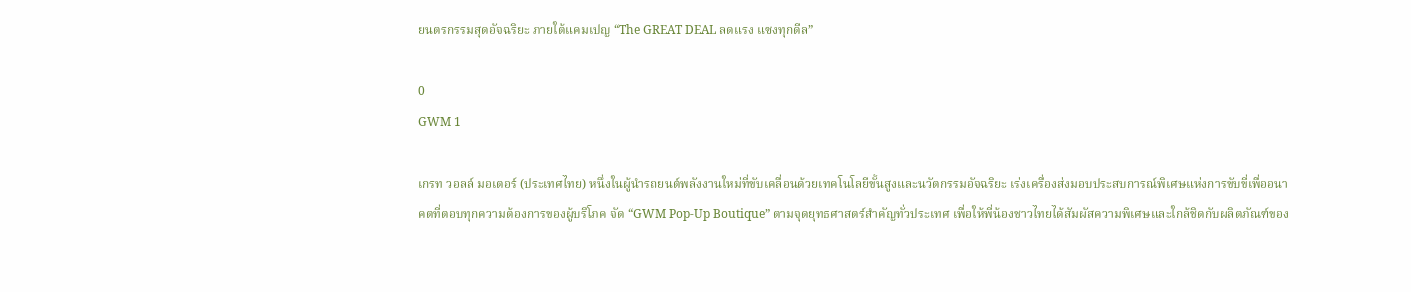ยนตรกรรมสุดอัจฉริยะ ภายใต้แคมเปญ “The GREAT DEAL ลดแรง แซงทุกดีล”

0
GWM 1

เกรท วอลล์ มอเตอร์ (ประเทศไทย) หนึ่งในผู้นำรถยนต์พลังงานใหม่ที่ขับเคลื่อนด้วยเทคโนโลยีขั้นสูงและนวัตกรรมอัจฉริยะ เร่งเครื่องส่งมอบประสบการณ์พิเศษแห่งการขับขี่เพื่ออนาคตที่ตอบทุกความต้องการของผู้บริโภค จัด “GWM Pop-Up Boutique” ตามจุดยุทธศาสตร์สำคัญทั่วประเทศ เพื่อให้พี่น้องชาวไทยได้สัมผัสความพิเศษและใกล้ชิดกับผลิตภัณฑ์ของ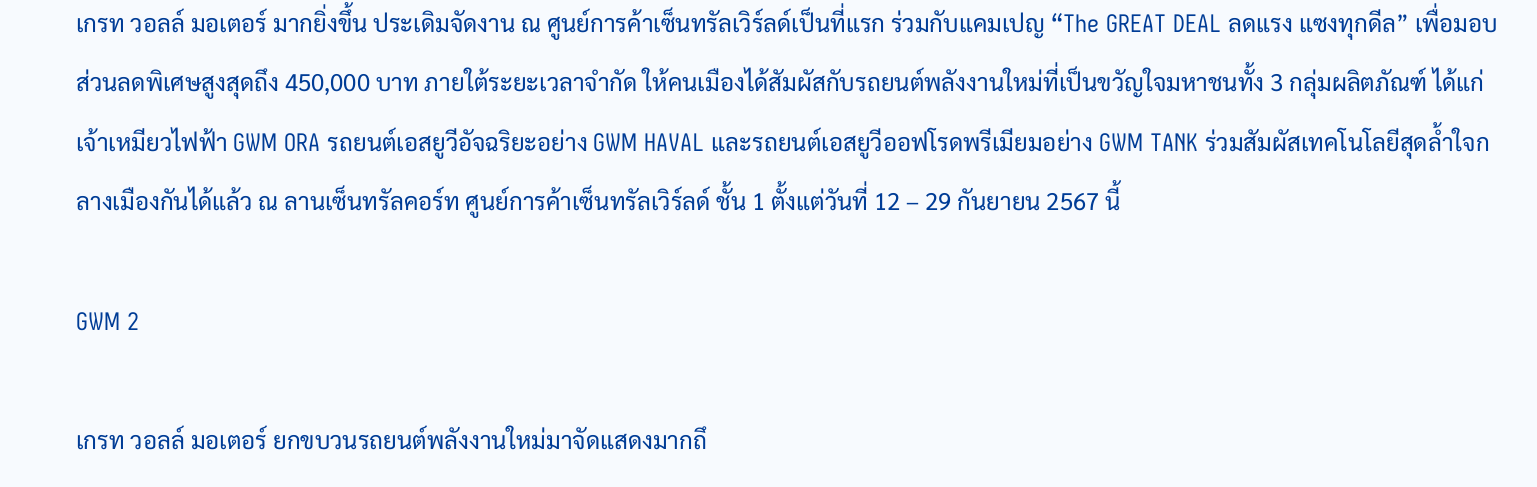เกรท วอลล์ มอเตอร์ มากยิ่งขึ้น ประเดิมจัดงาน ณ ศูนย์การค้าเซ็นทรัลเวิร์ลด์เป็นที่แรก ร่วมกับแคมเปญ “The GREAT DEAL ลดแรง แซงทุกดีล” เพื่อมอบส่วนลดพิเศษสูงสุดถึง 450,000 บาท ภายใต้ระยะเวลาจำกัด ให้คนเมืองได้สัมผัสกับรถยนต์พลังงานใหม่ที่เป็นขวัญใจมหาชนทั้ง 3 กลุ่มผลิตภัณฑ์ ได้แก่ เจ้าเหมียวไฟฟ้า GWM ORA รถยนต์เอสยูวีอัจฉริยะอย่าง GWM HAVAL และรถยนต์เอสยูวีออฟโรดพรีเมียมอย่าง GWM TANK ร่วมสัมผัสเทคโนโลยีสุดล้ำใจกลางเมืองกันได้แล้ว ณ ลานเซ็นทรัลคอร์ท ศูนย์การค้าเซ็นทรัลเวิร์ลด์ ชั้น 1 ตั้งแต่วันที่ 12 – 29 กันยายน 2567 นี้

GWM 2

เกรท วอลล์ มอเตอร์ ยกขบวนรถยนต์พลังงานใหม่มาจัดแสดงมากถึ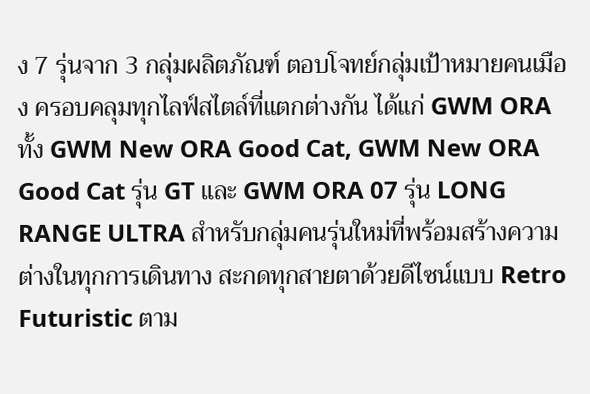ง 7 รุ่นจาก 3 กลุ่มผลิตภัณฑ์ ตอบโจทย์กลุ่มเป้าหมายคนเมือง ครอบคลุมทุกไลฟ์สไตล์ที่แตกต่างกัน ได้แก่ GWM ORA ทั้ง GWM New ORA Good Cat, GWM New ORA Good Cat รุ่น GT และ GWM ORA 07 รุ่น LONG RANGE ULTRA สำหรับกลุ่มคนรุ่นใหม่ที่พร้อมสร้างความต่างในทุกการเดินทาง สะกดทุกสายตาด้วยดีไซน์แบบ Retro Futuristic ตาม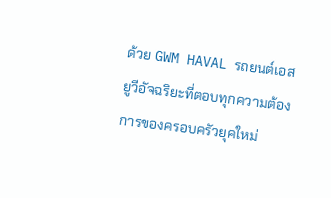ด้วย GWM HAVAL รถยนต์เอสยูวีอัจฉริยะที่ตอบทุกความต้องการของครอบครัวยุคใหม่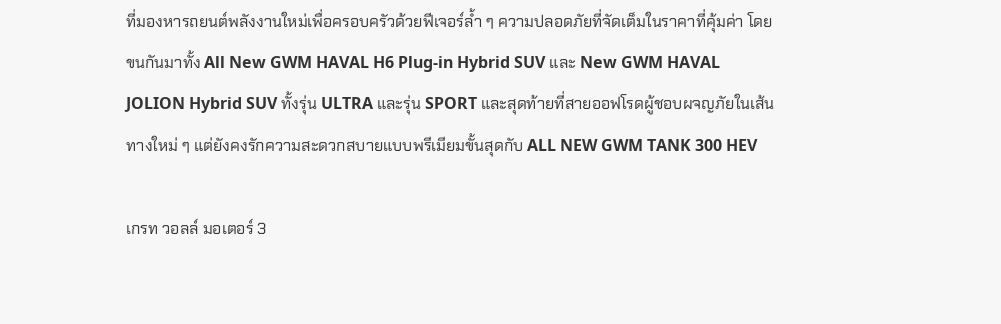ที่มองหารถยนต์พลังงานใหม่เพื่อครอบครัวด้วยฟีเจอร์ล้ำ ๆ ความปลอดภัยที่จัดเต็มในราคาที่คุ้มค่า โดยขนกันมาทั้ง All New GWM HAVAL H6 Plug-in Hybrid SUV และ New GWM HAVAL JOLION Hybrid SUV ทั้งรุ่น ULTRA และรุ่น SPORT และสุดท้ายที่สายออฟโรดผู้ชอบผจญภัยในเส้นทางใหม่ ๆ แต่ยังคงรักความสะดวกสบายแบบพรีเมียมขั้นสุดกับ ALL NEW GWM TANK 300 HEV

เกรท วอลล์ มอเตอร์ 3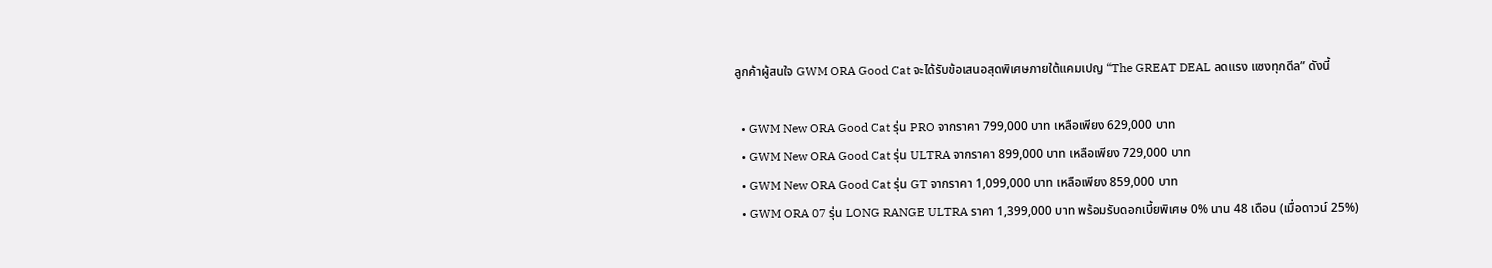ลูกค้าผู้สนใจ GWM ORA Good Cat จะได้รับข้อเสนอสุดพิเศษภายใต้แคมเปญ “The GREAT DEAL ลดแรง แซงทุกดีล” ดังนี้

  • GWM New ORA Good Cat รุ่น PRO จากราคา 799,000 บาท เหลือเพียง 629,000 บาท
  • GWM New ORA Good Cat รุ่น ULTRA จากราคา 899,000 บาท เหลือเพียง 729,000 บาท
  • GWM New ORA Good Cat รุ่น GT จากราคา 1,099,000 บาท เหลือเพียง 859,000 บาท
  • GWM ORA 07 รุ่น LONG RANGE ULTRA ราคา 1,399,000 บาท พร้อมรับดอกเบี้ยพิเศษ 0% นาน 48 เดือน (เมื่อดาวน์ 25%)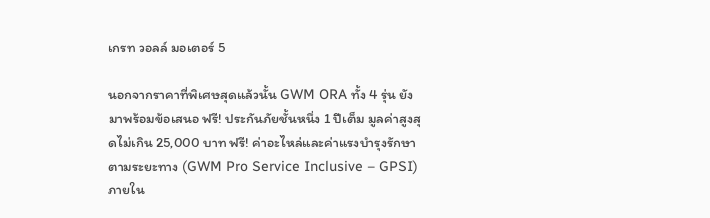เกรท วอลล์ มอเตอร์ 5

นอกจากราคาที่พิเศษสุดแล้วนั้น GWM ORA ทั้ง 4 รุ่น ยังมาพร้อมข้อเสนอ ฟรี! ประกันภัยชั้นหนึ่ง 1 ปีเต็ม มูลค่าสูงสุดไม่เกิน 25,000 บาท ฟรี! ค่าอะไหล่และค่าแรงบำรุงรักษาตามระยะทาง (GWM Pro Service Inclusive – GPSI) ภายใน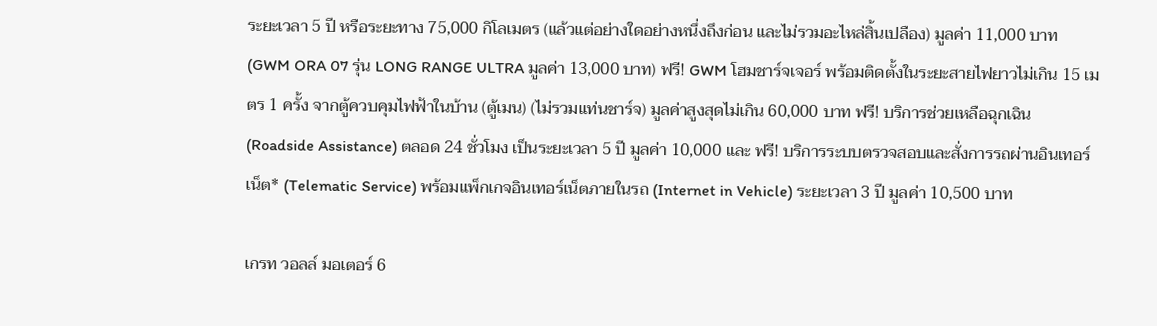ระยะเวลา 5 ปี หรือระยะทาง 75,000 กิโลเมตร (แล้วแต่อย่างใดอย่างหนึ่งถึงก่อน และไม่รวมอะไหล่สิ้นเปลือง) มูลค่า 11,000 บาท (GWM ORA 07 รุ่น LONG RANGE ULTRA มูลค่า 13,000 บาท) ฟรี! GWM โฮมชาร์จเจอร์ พร้อมติดตั้งในระยะสายไฟยาวไม่เกิน 15 เมตร 1 ครั้ง จากตู้ควบคุมไฟฟ้าในบ้าน (ตู้เมน) (ไม่รวมแท่นชาร์จ) มูลค่าสูงสุดไม่เกิน 60,000 บาท ฟรี! บริการช่วยเหลือฉุกเฉิน (Roadside Assistance) ตลอด 24 ชั่วโมง เป็นระยะเวลา 5 ปี มูลค่า 10,000 และ ฟรี! บริการระบบตรวจสอบและสั่งการรถผ่านอินเทอร์เน็ต* (Telematic Service) พร้อมแพ็กเกจอินเทอร์เน็ตภายในรถ (Internet in Vehicle) ระยะเวลา 3 ปี มูลค่า 10,500 บาท

เกรท วอลล์ มอเตอร์ 6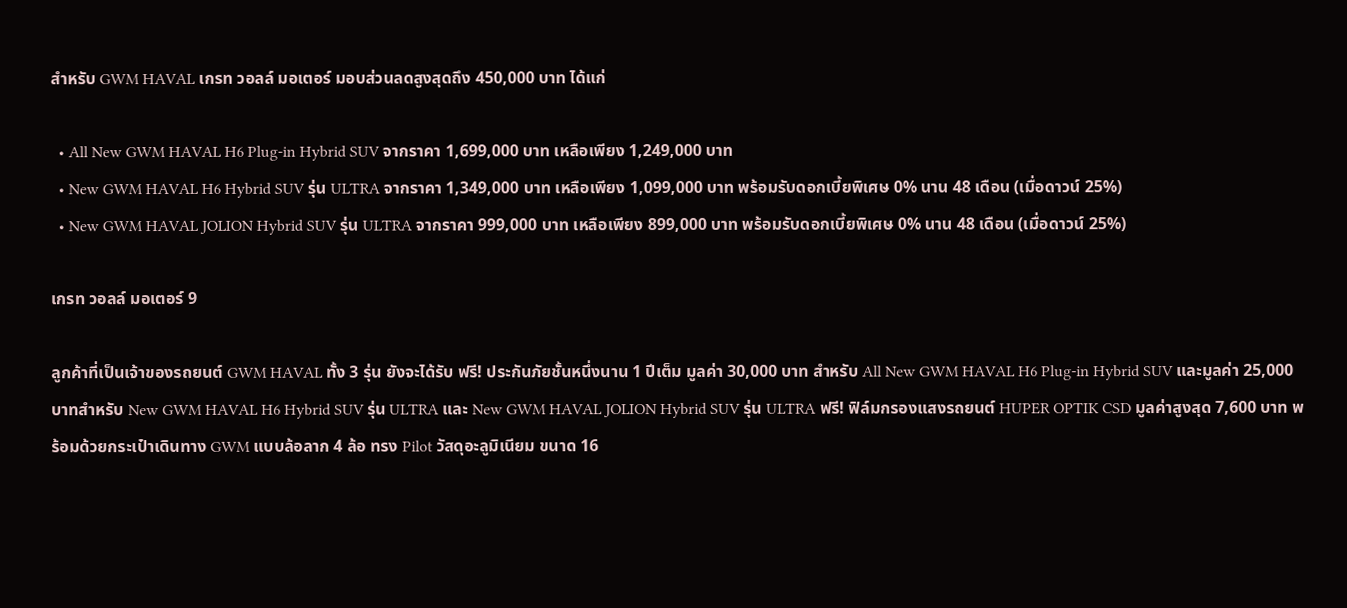สำหรับ GWM HAVAL เกรท วอลล์ มอเตอร์ มอบส่วนลดสูงสุดถึง 450,000 บาท ได้แก่

  • All New GWM HAVAL H6 Plug-in Hybrid SUV จากราคา 1,699,000 บาท เหลือเพียง 1,249,000 บาท
  • New GWM HAVAL H6 Hybrid SUV รุ่น ULTRA จากราคา 1,349,000 บาท เหลือเพียง 1,099,000 บาท พร้อมรับดอกเบี้ยพิเศษ 0% นาน 48 เดือน (เมื่อดาวน์ 25%)
  • New GWM HAVAL JOLION Hybrid SUV รุ่น ULTRA จากราคา 999,000 บาท เหลือเพียง 899,000 บาท พร้อมรับดอกเบี้ยพิเศษ 0% นาน 48 เดือน (เมื่อดาวน์ 25%)

เกรท วอลล์ มอเตอร์ 9

ลูกค้าที่เป็นเจ้าของรถยนต์ GWM HAVAL ทั้ง 3 รุ่น ยังจะได้รับ ฟรี! ประกันภัยชั้นหนึ่งนาน 1 ปีเต็ม มูลค่า 30,000 บาท สำหรับ All New GWM HAVAL H6 Plug-in Hybrid SUV และมูลค่า 25,000 บาทสำหรับ New GWM HAVAL H6 Hybrid SUV รุ่น ULTRA และ New GWM HAVAL JOLION Hybrid SUV รุ่น ULTRA ฟรี! ฟิล์มกรองแสงรถยนต์ HUPER OPTIK CSD มูลค่าสูงสุด 7,600 บาท พร้อมด้วยกระเป๋าเดินทาง GWM แบบล้อลาก 4 ล้อ ทรง Pilot วัสดุอะลูมิเนียม ขนาด 16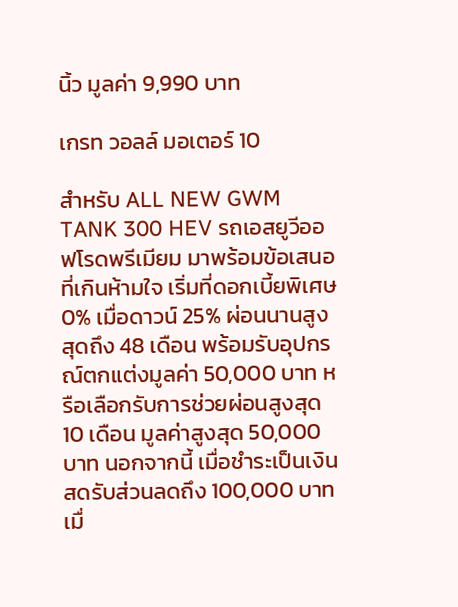นิ้ว มูลค่า 9,990 บาท

เกรท วอลล์ มอเตอร์ 10

สำหรับ ALL NEW GWM TANK 300 HEV รถเอสยูวีออฟโรดพรีเมียม มาพร้อมข้อเสนอที่เกินห้ามใจ เริ่มที่ดอกเบี้ยพิเศษ 0% เมื่อดาวน์ 25% ผ่อนนานสูงสุดถึง 48 เดือน พร้อมรับอุปกรณ์ตกแต่งมูลค่า 50,000 บาท หรือเลือกรับการช่วยผ่อนสูงสุด 10 เดือน มูลค่าสูงสุด 50,000 บาท นอกจากนี้ เมื่อชำระเป็นเงินสดรับส่วนลดถึง 100,000 บาทเมื่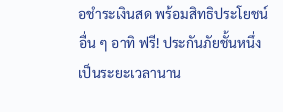อชำระเงินสด พร้อมสิทธิประโยชน์อื่น ๆ อาทิ ฟรี! ประกันภัยชั้นหนึ่ง เป็นระยะเวลานาน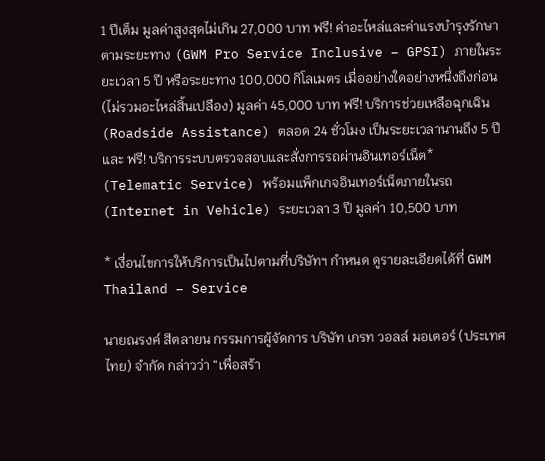1 ปีเต็ม มูลค่าสูงสุดไม่เกิน 27,000 บาท ฟรี! ค่าอะไหล่และค่าแรงบำรุงรักษาตามระยะทาง (GWM Pro Service Inclusive – GPSI) ภายในระยะเวลา 5 ปี หรือระยะทาง 100,000 กิโลเมตร เมื่ออย่างใดอย่างหนึ่งถึงก่อน (ไม่รวมอะไหล่สิ้นเปลือง) มูลค่า 45,000 บาท ฟรี! บริการช่วยเหลือฉุกเฉิน (Roadside Assistance) ตลอด 24 ชั่วโมง เป็นระยะเวลานานถึง 5 ปี และ ฟรี! บริการระบบตรวจสอบและสั่งการรถผ่านอินเทอร์เน็ต* (Telematic Service) พร้อมแพ็กเกจอินเทอร์เน็ตภายในรถ (Internet in Vehicle) ระยะเวลา 3 ปี มูลค่า 10,500 บาท

* เงื่อนไขการให้บริการเป็นไปตามที่บริษัทฯ กำหนด ดูรายละเอียดได้ที่ GWM Thailand – Service

นายณรงค์ สีตลายน กรรมการผู้จัดการ บริษัท เกรท วอลล์ มอเตอร์ (ประเทศไทย) จำกัด กล่าวว่า “เพื่อสร้า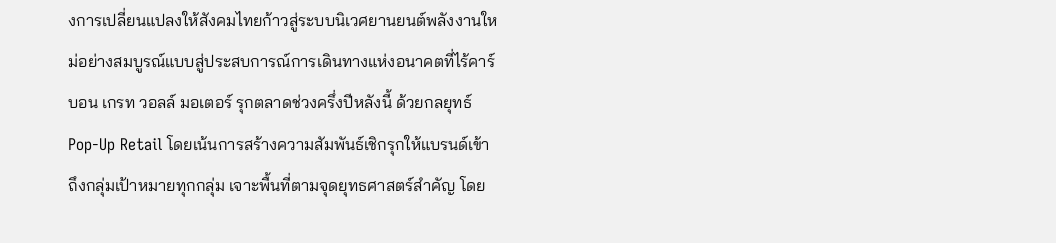งการเปลี่ยนแปลงให้สังคมไทยก้าวสู่ระบบนิเวศยานยนต์พลังงานใหม่อย่างสมบูรณ์แบบสู่ประสบการณ์การเดินทางแห่งอนาคตที่ไร้คาร์บอน เกรท วอลล์ มอเตอร์ รุกตลาดช่วงครึ่งปีหลังนี้ ด้วยกลยุทธ์ Pop-Up Retail โดยเน้นการสร้างความสัมพันธ์เชิกรุกให้แบรนด์เข้าถึงกลุ่มเป้าหมายทุกกลุ่ม เจาะพื้นที่ตามจุดยุทธศาสตร์สำคัญ โดย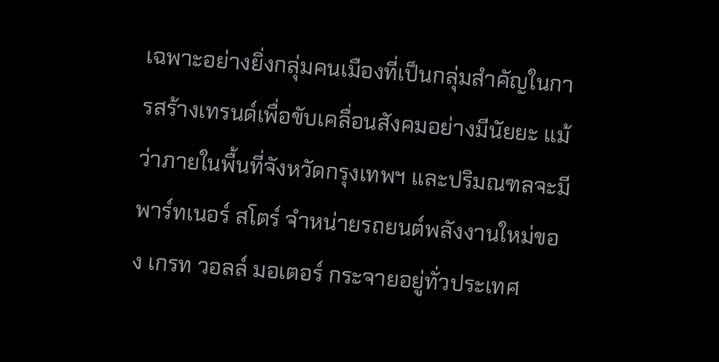เฉพาะอย่างยิ่งกลุ่มคนเมืองที่เป็นกลุ่มสำคัญในการสร้างเทรนด์เพื่อขับเคลื่อนสังคมอย่างมีนัยยะ แม้ว่าภายในพื้นที่จังหวัดกรุงเทพฯ และปริมณฑลจะมี พาร์ทเนอร์ สโตร์ จำหน่ายรถยนต์พลังงานใหม่ของ เกรท วอลล์ มอเตอร์ กระจายอยู่ทั่วประเทศ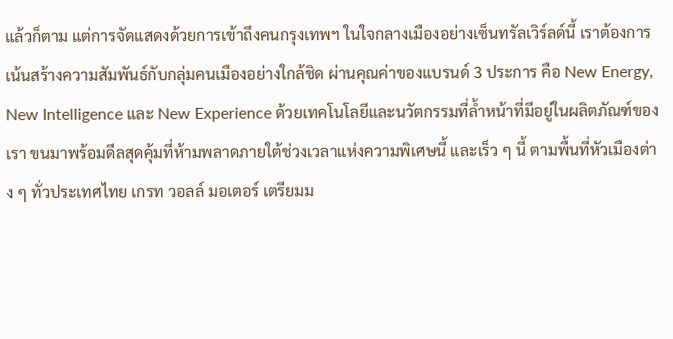แล้วก็ตาม แต่การจัดแสดงด้วยการเข้าถึงคนกรุงเทพฯ ในใจกลางเมืองอย่างเซ็นทรัลเวิร์ลด์นี้ เราต้องการเน้นสร้างความสัมพันธ์กับกลุ่มคนเมืองอย่างใกล้ชิด ผ่านคุณค่าของแบรนด์ 3 ประการ คือ New Energy, New Intelligence และ New Experience ด้วยเทคโนโลยีและนวัตกรรมที่ล้ำหน้าที่มีอยู่ในผลิตภัณฑ์ของเรา ขนมาพร้อมดีลสุดคุ้มที่ห้ามพลาดภายใต้ช่วงเวลาแห่งความพิเศษนี้ และเร็ว ๆ นี้ ตามพื้นที่หัวเมืองต่าง ๆ ทั่วประเทศไทย เกรท วอลล์ มอเตอร์ เตรียมม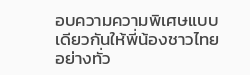อบความความพิเศษแบบเดียวกันให้พี่น้องชาวไทยอย่างทั่ว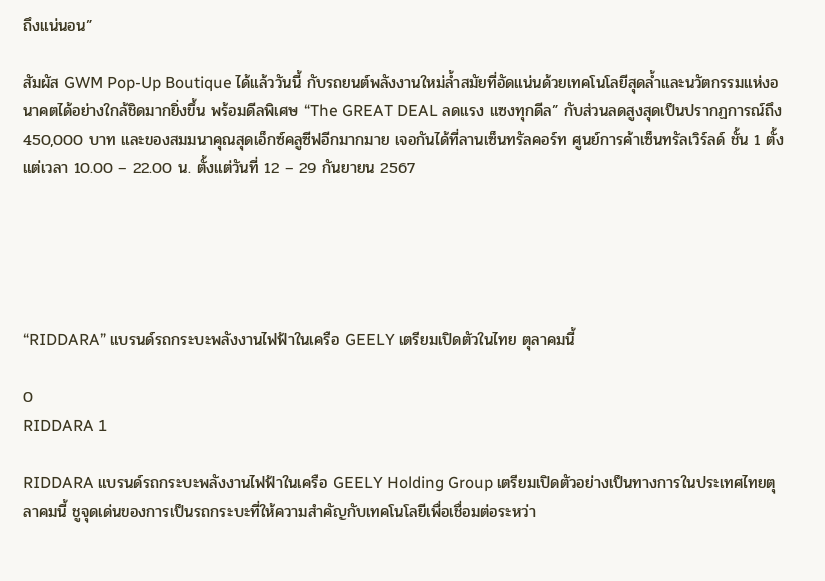ถึงแน่นอน”

สัมผัส GWM Pop-Up Boutique ได้แล้ววันนี้ กับรถยนต์พลังงานใหม่ล้ำสมัยที่อัดแน่นด้วยเทคโนโลยีสุดล้ำและนวัตกรรมแห่งอนาคตได้อย่างใกล้ชิดมากยิ่งขึ้น พร้อมดีลพิเศษ “The GREAT DEAL ลดแรง แซงทุกดีล” กับส่วนลดสูงสุดเป็นปรากฏการณ์ถึง 450,000 บาท และของสมมนาคุณสุดเอ็กซ์คลูซีฟอีกมากมาย เจอกันได้ที่ลานเซ็นทรัลคอร์ท ศูนย์การค้าเซ็นทรัลเวิร์ลด์ ชั้น 1 ตั้งแต่เวลา 10.00 – 22.00 น. ตั้งแต่วันที่ 12 – 29 กันยายน 2567





“RIDDARA” แบรนด์รถกระบะพลังงานไฟฟ้าในเครือ GEELY เตรียมเปิดตัวในไทย ตุลาคมนี้

0
RIDDARA 1

RIDDARA แบรนด์รถกระบะพลังงานไฟฟ้าในเครือ GEELY Holding Group เตรียมเปิดตัวอย่างเป็นทางการในประเทศไทยตุลาคมนี้ ชูจุดเด่นของการเป็นรถกระบะที่ให้ความสำคัญกับเทคโนโลยีเพื่อเชื่อมต่อระหว่า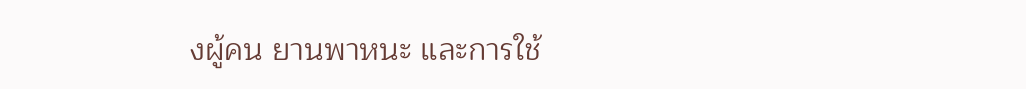งผู้คน ยานพาหนะ และการใช้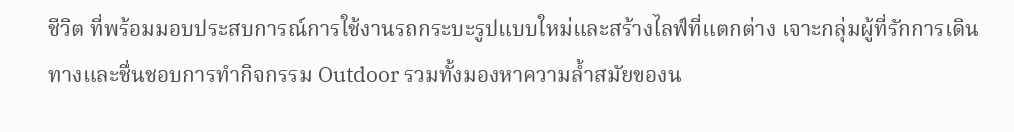ชีวิต ที่พร้อมมอบประสบการณ์การใช้งานรถกระบะรูปแบบใหม่และสร้างไลฟ์ที่แตกต่าง เจาะกลุ่มผู้ที่รักการเดินทางและชื่นชอบการทำกิจกรรม Outdoor รวมทั้งมองหาความล้ำสมัยของน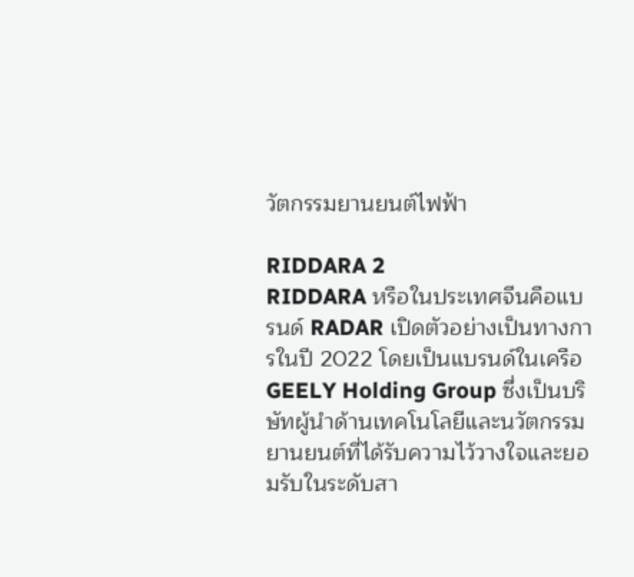วัตกรรมยานยนต์ไฟฟ้า

RIDDARA 2
RIDDARA หรือในประเทศจีนคือแบรนด์ RADAR เปิดตัวอย่างเป็นทางการในปี 2022 โดยเป็นแบรนด์ในเครือ GEELY Holding Group ซึ่งเป็นบริษัทผู้นำด้านเทคโนโลยีและนวัตกรรมยานยนต์ที่ได้รับความไว้วางใจและยอมรับในระดับสา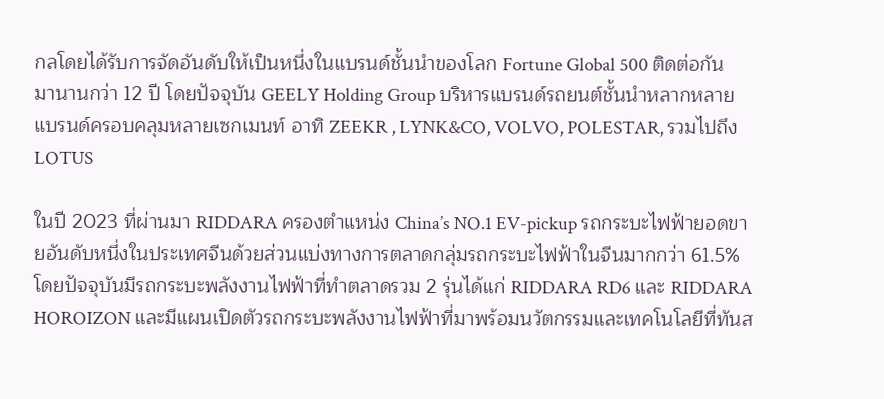กลโดยได้รับการจัดอันดับให้เป็นหนึ่งในแบรนด์ชั้นนำของโลก Fortune Global 500 ติดต่อกันมานานกว่า 12 ปี โดยปัจจุบัน GEELY Holding Group บริหารแบรนด์รถยนต์ชั้นนำหลากหลายแบรนด์ครอบคลุมหลายเซกเมนท์ อาทิ ZEEKR , LYNK&CO, VOLVO, POLESTAR, รวมไปถึง LOTUS

ในปี 2023 ที่ผ่านมา RIDDARA ครองตำแหน่ง China’s NO.1 EV-pickup รถกระบะไฟฟ้ายอดขายอันดับหนึ่งในประเทศจีนด้วยส่วนแบ่งทางการตลาดกลุ่มรถกระบะไฟฟ้าในจีนมากกว่า 61.5% โดยปัจจุบันมีรถกระบะพลังงานไฟฟ้าที่ทำตลาดรวม 2 รุ่นได้แก่ RIDDARA RD6 และ RIDDARA HOROIZON และมีแผนเปิดตัวรถกระบะพลังงานไฟฟ้าที่มาพร้อมนวัตกรรมและเทคโนโลยีที่ทันส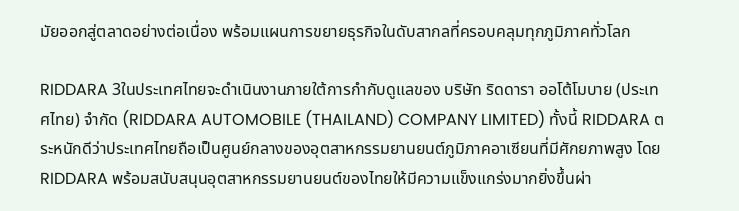มัยออกสู่ตลาดอย่างต่อเนื่อง พร้อมแผนการขยายธุรกิจในดับสากลที่ครอบคลุมทุกภูมิภาคทั่วโลก

RIDDARA 3ในประเทศไทยจะดำเนินงานภายใต้การกำกับดูแลของ บริษัท ริดดารา ออโต้โมบาย (ประเทศไทย) จำกัด (RIDDARA AUTOMOBILE (THAILAND) COMPANY LIMITED) ทั้งนี้ RIDDARA ตระหนักดีว่าประเทศไทยถือเป็นศูนย์กลางของอุตสาหกรรมยานยนต์ภูมิภาคอาเซียนที่มีศักยภาพสูง โดย RIDDARA พร้อมสนับสนุนอุตสาหกรรมยานยนต์ของไทยให้มีความแข็งแกร่งมากยิ่งขึ้นผ่า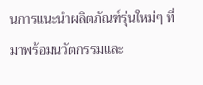นการแนะนำผลิตภัณฑ์รุ่นใหม่ๆ ที่มาพร้อมนวัตกรรมและ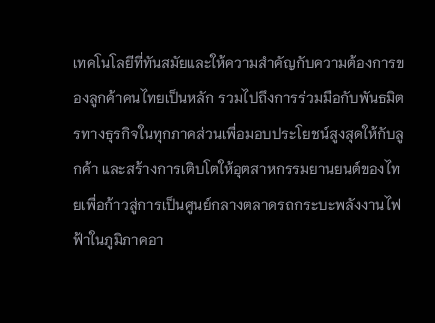เทคโนโลยีที่ทันสมัยและให้ความสำคัญกับความต้องการของลูกค้าคนไทยเป็นหลัก รวมไปถึงการร่วมมือกับพันธมิตรทางธุรกิจในทุกภาคส่วนเพื่อมอบประโยชน์สูงสุดให้กับลูกค้า และสร้างการเติบโตให้อุตสาหกรรมยานยนต์ของไทยเพื่อก้าวสู่การเป็นศูนย์กลางตลาดรถกระบะพลังงานไฟฟ้าในภูมิภาคอา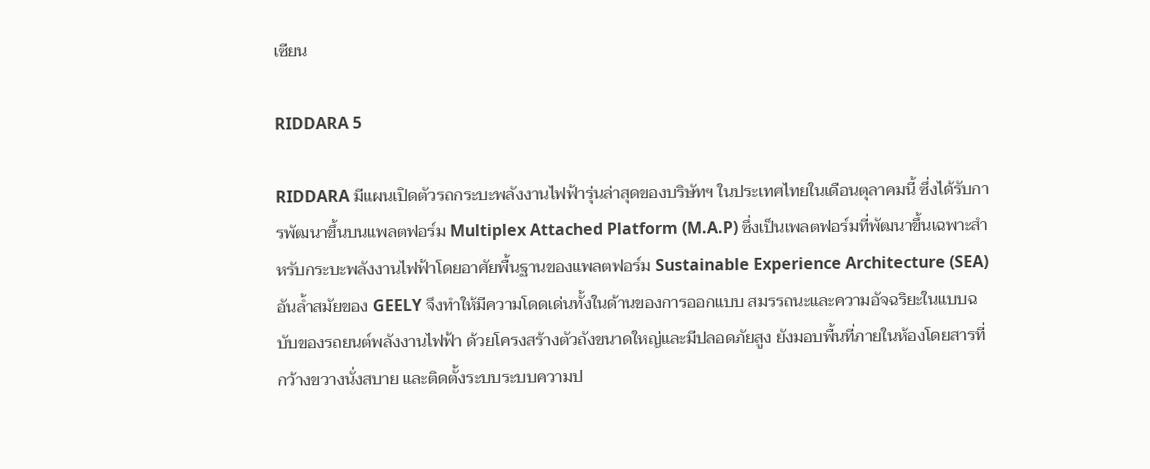เซียน

RIDDARA 5

RIDDARA มีแผนเปิดตัวรถกระบะพลังงานไฟฟ้ารุ่นล่าสุดของบริษัทฯ ในประเทศไทยในเดือนตุลาคมนี้ ซึ่งได้รับการพัฒนาขึ้นบนแพลตฟอร์ม Multiplex Attached Platform (M.A.P) ซึ่งเป็นเพลตฟอร์มที่พัฒนาขึ้นเฉพาะสำหรับกระบะพลังงานไฟฟ้าโดยอาศัยพื้นฐานของแพลตฟอร์ม Sustainable Experience Architecture (SEA) อันล้ำสมัยของ GEELY จึงทำให้มีความโดดเด่นทั้งในด้านของการออกแบบ สมรรถนะและความอัจฉริยะในแบบฉบับของรถยนต์พลังงานไฟฟ้า ด้วยโครงสร้างตัวถังขนาดใหญ่และมีปลอดภัยสูง ยังมอบพื้นที่ภายในห้องโดยสารที่กว้างขวางนั่งสบาย และติดตั้งระบบระบบความป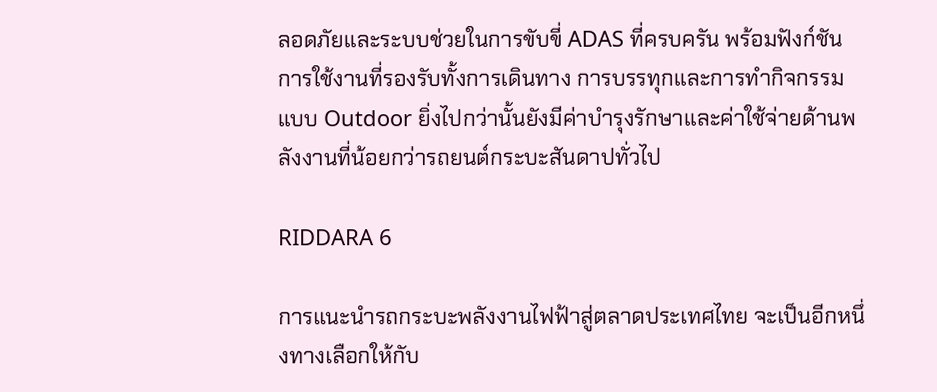ลอดภัยและระบบช่วยในการขับขี่ ADAS ที่ครบครัน พร้อมฟังก์ชันการใช้งานที่รองรับทั้งการเดินทาง การบรรทุกและการทำกิจกรรมแบบ Outdoor ยิ่งไปกว่านั้นยังมีค่าบำรุงรักษาและค่าใช้จ่ายด้านพลังงานที่น้อยกว่ารถยนต์กระบะสันดาปทั่วไป

RIDDARA 6

การแนะนำรถกระบะพลังงานไฟฟ้าสู่ตลาดประเทศไทย จะเป็นอีกหนึ่งทางเลือกให้กับ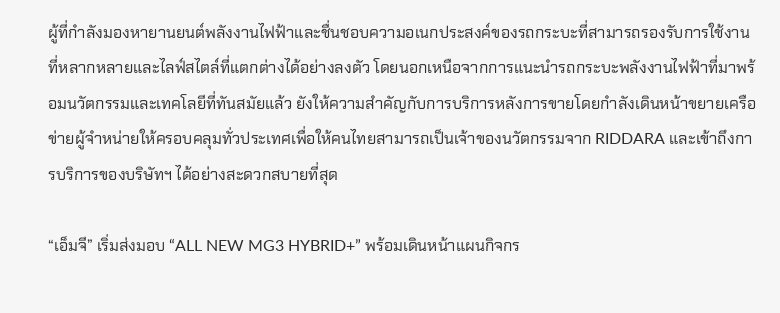ผู้ที่กำลังมองหายานยนต์พลังงานไฟฟ้าและชื่นชอบความอเนกประสงค์ของรถกระบะที่สามารถรองรับการใช้งานที่หลากหลายและไลฟ์สไตล์ที่แตกต่างได้อย่างลงตัว โดยนอกเหนือจากการแนะนำรถกระบะพลังงานไฟฟ้าที่มาพร้อมนวัตกรรมและเทคโลยีที่ทันสมัยแล้ว ยังให้ความสำคัญกับการบริการหลังการขายโดยกำลังเดินหน้าขยายเครือข่ายผู้จำหน่ายให้ครอบคลุมทั่วประเทศเพื่อให้คนไทยสามารถเป็นเจ้าของนวัตกรรมจาก RIDDARA และเข้าถึงการบริการของบริษัทฯ ได้อย่างสะดวกสบายที่สุด

“เอ็มจี” เริ่มส่งมอบ “ALL NEW MG3 HYBRID+” พร้อมเดินหน้าแผนกิจกร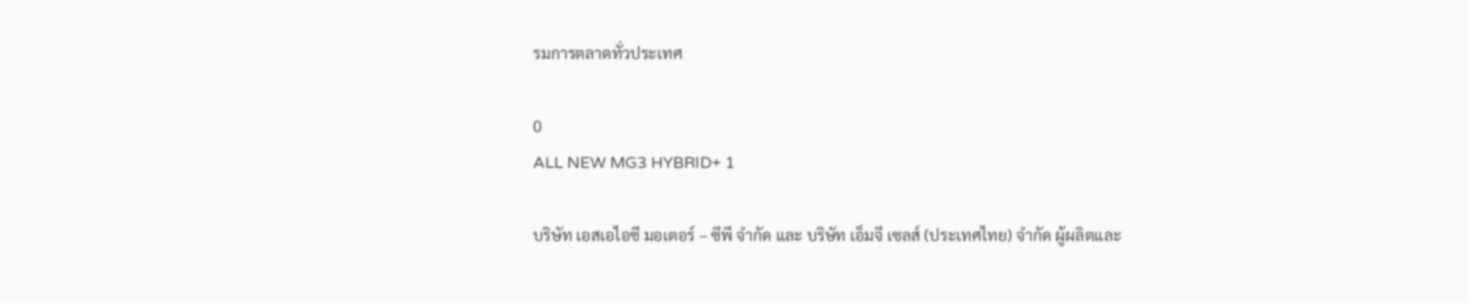รมการตลาดทั่วประเทศ

0
ALL NEW MG3 HYBRID+ 1

บริษัท เอสเอไอซี มอเตอร์ – ซีพี จำกัด และ บริษัท เอ็มจี เซลส์ (ประเทศไทย) จำกัด ผู้ผลิตและ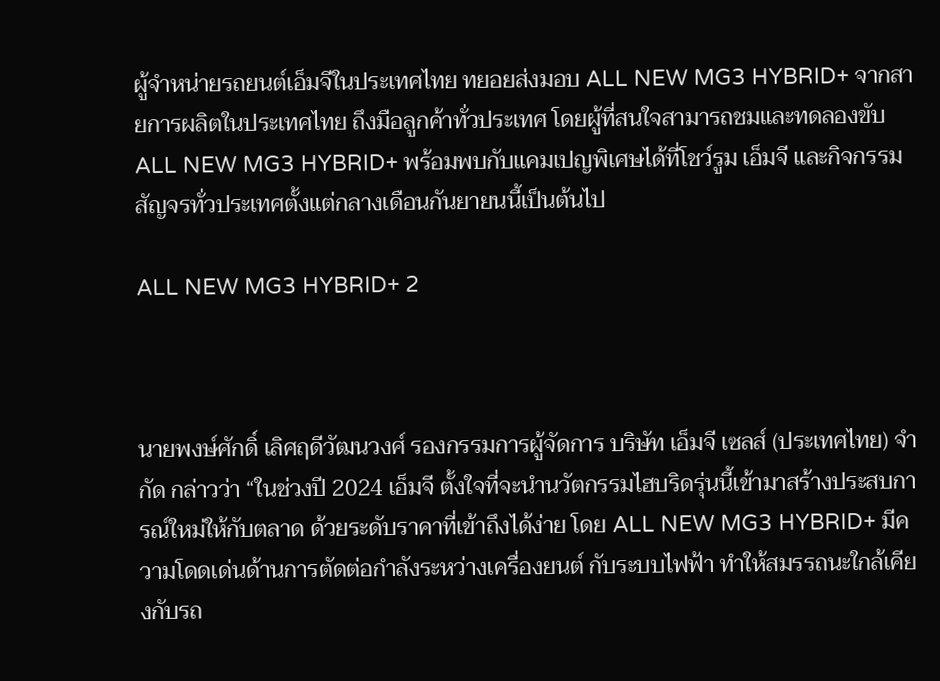ผู้จำหน่ายรถยนต์เอ็มจีในประเทศไทย ทยอยส่งมอบ ALL NEW MG3 HYBRID+ จากสายการผลิตในประเทศไทย ถึงมือลูกค้าทั่วประเทศ โดยผู้ที่สนใจสามารถชมและทดลองขับ ALL NEW MG3 HYBRID+ พร้อมพบกับแคมเปญพิเศษได้ที่โชว์รูม เอ็มจี และกิจกรรมสัญจรทั่วประเทศตั้งแต่กลางเดือนกันยายนนี้เป็นต้นไป

ALL NEW MG3 HYBRID+ 2



นายพงษ์ศักดิ์ เลิศฤดีวัฒนวงศ์ รองกรรมการผู้จัดการ บริษัท เอ็มจี เซลส์ (ประเทศไทย) จำกัด กล่าวว่า “ในช่วงปี 2024 เอ็มจี ตั้งใจที่จะนำนวัตกรรมไฮบริดรุ่นนี้เข้ามาสร้างประสบการณ์ใหม่ให้กับตลาด ด้วยระดับราคาที่เข้าถึงได้ง่าย โดย ALL NEW MG3 HYBRID+ มีความโดดเด่นด้านการตัดต่อกำลังระหว่างเครื่องยนต์ กับระบบไฟฟ้า ทำให้สมรรถนะใกล้เคียงกับรถ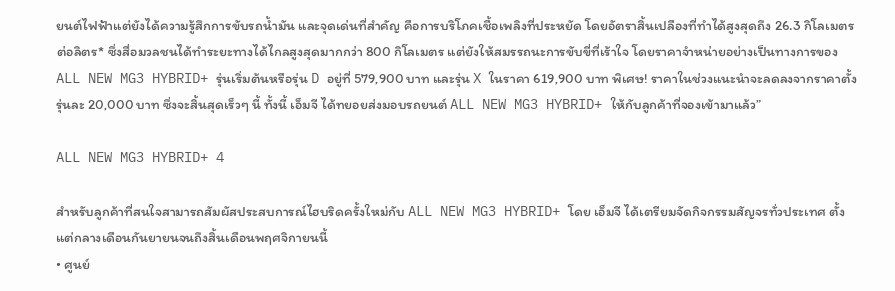ยนต์ไฟฟ้าแต่ยังได้ความรู้สึกการขับรถน้ำมัน และจุดเด่นที่สำคัญ คือการบริโภคเชื้อเพลิงที่ประหยัด โดยอัตราสิ้นเปลืองที่ทำได้สูงสุดถึง 26.3 กิโลเมตรต่อลิตร* ซึ่งสื่อมวลชนได้ทำระยะทางได้ไกลสูงสุดมากกว่า 800 กิโลเมตร แต่ยังให้สมรรถนะการขับขี่ที่เร้าใจ โดยราคาจำหน่ายอย่างเป็นทางการของ ALL NEW MG3 HYBRID+ รุ่นเริ่มต้นหรือรุ่น D อยู่ที่ 579,900 บาท และรุ่น X ในราคา 619,900 บาท พิเศษ! ราคาในช่วงแนะนำจะลดลงจากราคาตั้ง รุ่นละ 20,000 บาท ซึ่งจะสิ้นสุดเร็วๆ นี้ ทั้งนี้ เอ็มจี ได้ทยอยส่งมอบรถยนต์ ALL NEW MG3 HYBRID+ ให้กับลูกค้าที่จองเข้ามาแล้ว”

ALL NEW MG3 HYBRID+ 4

สำหรับลูกค้าที่สนใจสามารถสัมผัสประสบการณ์ไฮบริดครั้งใหม่กับ ALL NEW MG3 HYBRID+ โดย เอ็มจี ได้เตรียมจัดกิจกรรมสัญจรทั่วประเทศ ตั้งแต่กลางเดือนกันยายนจนถึงสิ้นเดือนพฤศจิกายนนี้
• ศูนย์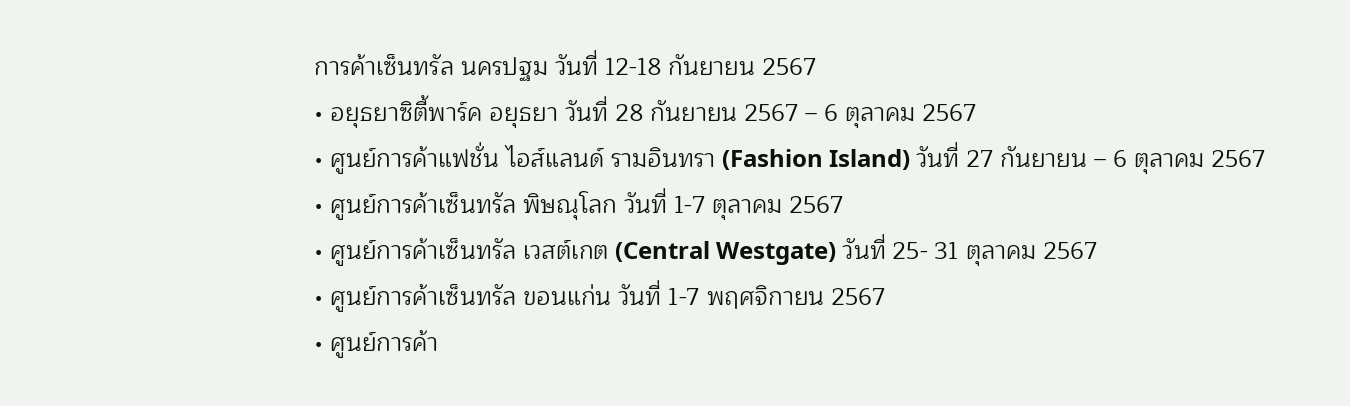การค้าเซ็นทรัล นครปฐม วันที่ 12-18 กันยายน 2567
• อยุธยาซิตี้พาร์ค อยุธยา วันที่ 28 กันยายน 2567 – 6 ตุลาคม 2567
• ศูนย์การค้าแฟชั่น ไอส์แลนด์ รามอินทรา (Fashion Island) วันที่ 27 กันยายน – 6 ตุลาคม 2567
• ศูนย์การค้าเซ็นทรัล พิษณุโลก วันที่ 1-7 ตุลาคม 2567
• ศูนย์การค้าเซ็นทรัล เวสต์เกต (Central Westgate) วันที่ 25- 31 ตุลาคม 2567
• ศูนย์การค้าเซ็นทรัล ขอนแก่น วันที่ 1-7 พฤศจิกายน 2567
• ศูนย์การค้า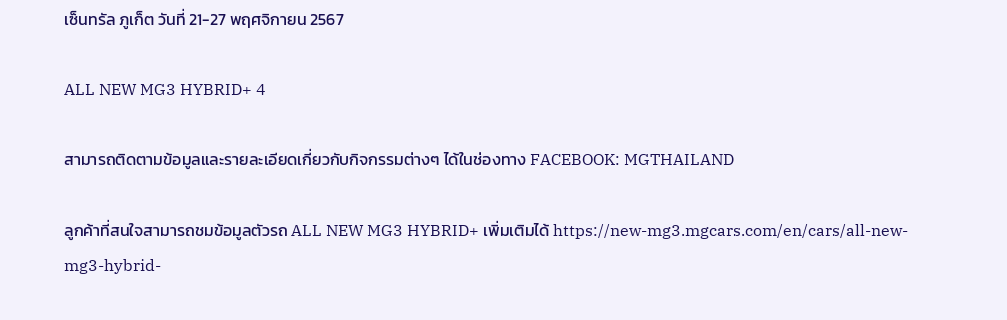เซ็นทรัล ภูเก็ต วันที่ 21-27 พฤศจิกายน 2567

ALL NEW MG3 HYBRID+ 4

สามารถติดตามข้อมูลและรายละเอียดเกี่ยวกับกิจกรรมต่างๆ ได้ในช่องทาง FACEBOOK: MGTHAILAND

ลูกค้าที่สนใจสามารถชมข้อมูลตัวรถ ALL NEW MG3 HYBRID+ เพิ่มเติมได้ https://new-mg3.mgcars.com/en/cars/all-new-mg3-hybrid-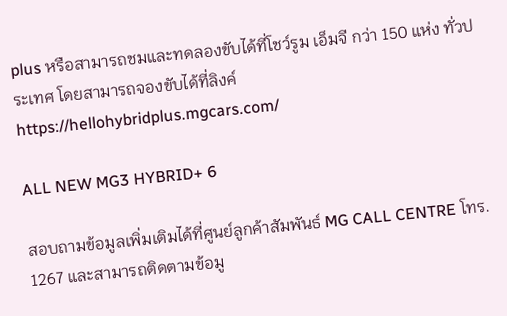plus หรือสามารถชมและทดลองขับได้ที่โชว์รูม เอ็มจี กว่า 150 แห่ง ทั่วประเทศ โดยสามารถจองขับได้ที่ลิงค์ https://hellohybridplus.mgcars.com/

ALL NEW MG3 HYBRID+ 6

สอบถามข้อมูลเพิ่มเติมได้ที่ศูนย์ลูกค้าสัมพันธ์ MG CALL CENTRE โทร. 1267 และสามารถติดตามข้อมู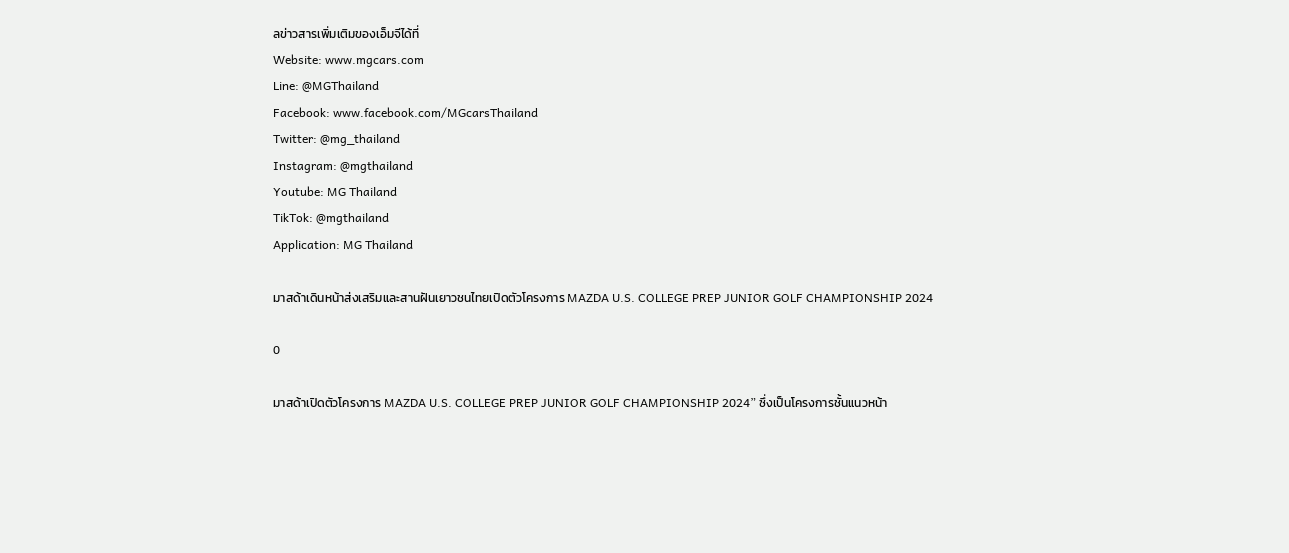ลข่าวสารเพิ่มเติมของเอ็มจีได้ที่
Website: www.mgcars.com
Line: @MGThailand
Facebook: www.facebook.com/MGcarsThailand
Twitter: @mg_thailand
Instagram: @mgthailand
Youtube: MG Thailand
TikTok: @mgthailand
Application: MG Thailand

มาสด้าเดินหน้าส่งเสริมและสานฝันเยาวชนไทยเปิดตัวโครงการ MAZDA U.S. COLLEGE PREP JUNIOR GOLF CHAMPIONSHIP 2024

0

มาสด้าเปิดตัวโครงการ MAZDA U.S. COLLEGE PREP JUNIOR GOLF CHAMPIONSHIP 2024” ซึ่งเป็นโครงการชั้นแนวหน้า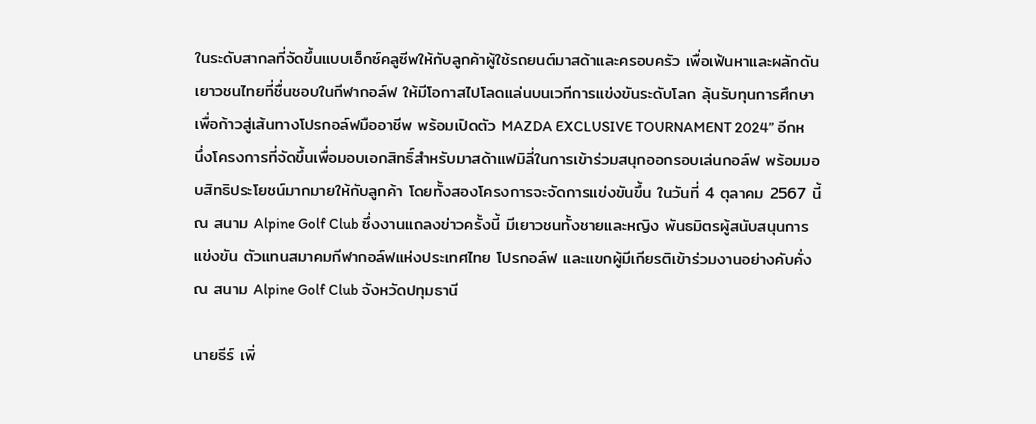ในระดับสากลที่จัดขึ้นแบบเอ็กซ์คลูซีพให้กับลูกค้าผู้ใช้รถยนต์มาสด้าและครอบครัว เพื่อเฟ้นหาและผลักดันเยาวชนไทยที่ชื่นชอบในกีฬากอล์ฟ ให้มีโอกาสไปโลดแล่นบนเวทีการแข่งขันระดับโลก ลุ้นรับทุนการศึกษา เพื่อก้าวสู่เส้นทางโปรกอล์ฟมืออาชีพ พร้อมเปิดตัว MAZDA EXCLUSIVE TOURNAMENT 2024” อีกหนึ่งโครงการที่จัดขึ้นเพื่อมอบเอกสิทธิ์สำหรับมาสด้าแฟมิลี่ในการเข้าร่วมสนุกออกรอบเล่นกอล์ฟ พร้อมมอบสิทธิประโยชน์มากมายให้กับลูกค้า โดยทั้งสองโครงการจะจัดการแข่งขันขึ้น ในวันที่ 4 ตุลาคม 2567 นี้ ณ สนาม Alpine Golf Club ซึ่งงานแถลงข่าวครั้งนี้ มีเยาวชนทั้งชายและหญิง พันธมิตรผู้สนับสนุนการแข่งขัน ตัวแทนสมาคมกีฬากอล์ฟแห่งประเทศไทย โปรกอล์ฟ และแขกผู้มีเกียรติเข้าร่วมงานอย่างคับคั่ง ณ สนาม Alpine Golf Club จังหวัดปทุมธานี

นายธีร์ เพิ่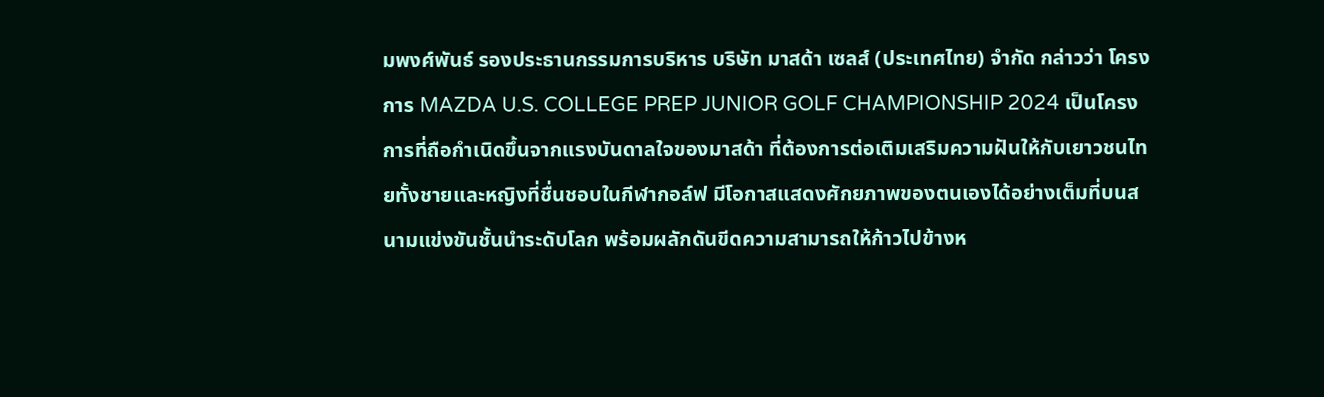มพงศ์พันธ์ รองประธานกรรมการบริหาร บริษัท มาสด้า เซลส์ (ประเทศไทย) จำกัด กล่าวว่า โครงการ MAZDA U.S. COLLEGE PREP JUNIOR GOLF CHAMPIONSHIP 2024 เป็นโครงการที่ถือกำเนิดขึ้นจากแรงบันดาลใจของมาสด้า ที่ต้องการต่อเติมเสริมความฝันให้กับเยาวชนไทยทั้งชายและหญิงที่ชื่นชอบในกีฬากอล์ฟ มีโอกาสแสดงศักยภาพของตนเองได้อย่างเต็มที่บนสนามแข่งขันชั้นนำระดับโลก พร้อมผลักดันขีดความสามารถให้ก้าวไปข้างห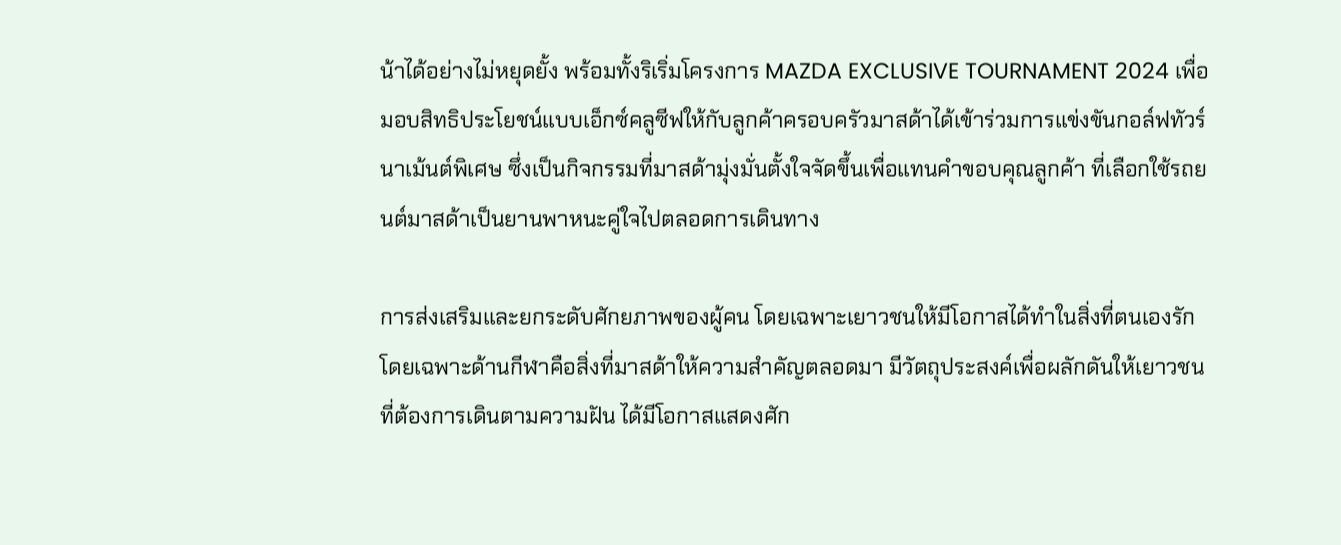น้าได้อย่างไม่หยุดยั้ง พร้อมทั้งริเริ่มโครงการ MAZDA EXCLUSIVE TOURNAMENT 2024 เพื่อมอบสิทธิประโยชน์แบบเอ็กซ์คลูซีฟให้กับลูกค้าครอบครัวมาสด้าได้เข้าร่วมการแข่งขันกอล์ฟทัวร์นาเม้นต์พิเศษ ซึ่งเป็นกิจกรรมที่มาสด้ามุ่งมั่นตั้งใจจัดขึ้นเพื่อแทนคำขอบคุณลูกค้า ที่เลือกใช้รถยนต์มาสด้าเป็นยานพาหนะคู่ใจไปตลอดการเดินทาง

การส่งเสริมและยกระดับศักยภาพของผู้คน โดยเฉพาะเยาวชนให้มีโอกาสได้ทำในสิ่งที่ตนเองรัก โดยเฉพาะด้านกีฬาคือสิ่งที่มาสด้าให้ความสำคัญตลอดมา มีวัตถุประสงค์เพื่อผลักดันให้เยาวชนที่ต้องการเดินตามความฝัน ได้มีโอกาสแสดงศัก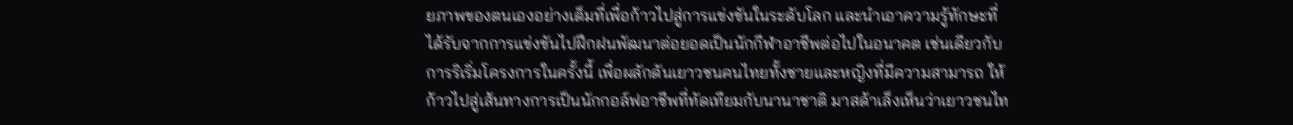ยภาพของตนเองอย่างเต็มที่เพื่อก้าวไปสู่การแข่งขันในระดับโลก และนำเอาความรู้ทักษะที่ได้รับจากการแข่งขันไปฝึกฝนพัฒนาต่อยอดเป็นนักกีฬาอาชีพต่อไปในอนาคต เช่นเดียวกับการริเริ่มโครงการในครั้งนี้ เพื่อผลักดันเยาวชนคนไทยทั้งชายและหญิงที่มีความสามารถ ให้ก้าวไปสู่เส้นทางการเป็นนักกอล์ฟอาชีพที่ทัดเทียมกับนานาชาติ มาสด้าเล็งเห็นว่าเยาวชนไท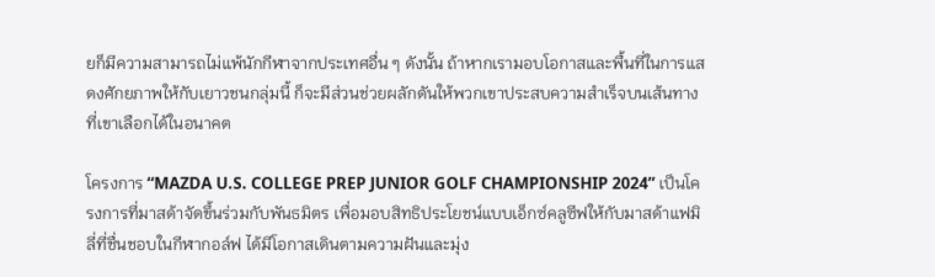ยก็มีความสามารถไม่แพ้นักกีฬาจากประเทศอื่น ๆ ดังนั้น ถ้าหากเรามอบโอกาสและพื้นที่ในการแสดงศักยภาพให้กับเยาวชนกลุ่มนี้ ก็จะมีส่วนช่วยผลักดันให้พวกเขาประสบความสำเร็จบนเส้นทางที่เขาเลือกได้ในอนาคต

โครงการ “MAZDA U.S. COLLEGE PREP JUNIOR GOLF CHAMPIONSHIP 2024” เป็นโครงการที่มาสด้าจัดขึ้นร่วมกับพันธมิตร เพื่อมอบสิทธิประโยชน์แบบเอ็กซ์คลูซีฟให้กับมาสด้าแฟมิลี่ที่ชื่นชอบในกีฬากอล์ฟ ได้มีโอกาสเดินตามความฝันและมุ่ง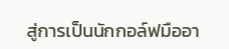สู่การเป็นนักกอล์ฟมืออา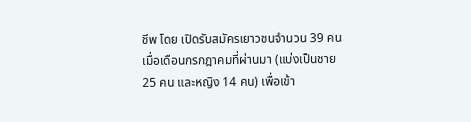ชีพ โดย เปิดรับสมัครเยาวชนจำนวน 39 คน เมื่อเดือนกรกฎาคมที่ผ่านมา (แบ่งเป็นชาย 25 คน และหญิง 14 คน) เพื่อเข้า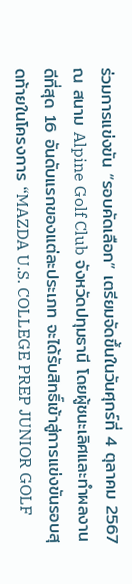ร่วมการแข่งขัน “รอบคัดเลือก” เตรียมจัดขึ้นในวันศุกร์ที่ 4 ตุลาคม 2567 ณ สนาม Alpine Golf Club จังหวัดปทุมธานี โดยผู้ชนะเลิศและทำผลงานดีที่สุด 16 อันดับแรกของแต่ละประเภท จะได้รับสิทธิ์เข้าสู่การแข่งขันรอบสุดท้ายในโครงการ “MAZDA U.S. COLLEGE PREP JUNIOR GOLF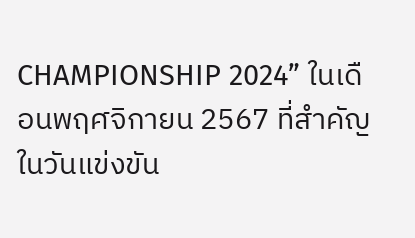CHAMPIONSHIP 2024” ในเดือนพฤศจิกายน 2567 ที่สำคัญ ในวันแข่งขัน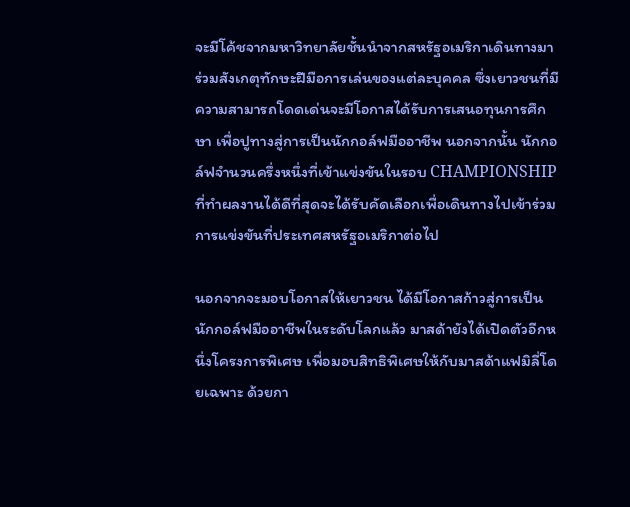จะมีโค้ชจากมหาวิทยาลัยชั้นนำจากสหรัฐอเมริกาเดินทางมาร่วมสังเกตุทักษะฝีมือการเล่นของแต่ละบุคคล ซึ่งเยาวชนที่มีความสามารถโดดเด่นจะมีโอกาสได้รับการเสนอทุนการศึกษา เพื่อปูทางสู่การเป็นนักกอล์ฟมืออาชีพ นอกจากนั้น นักกอล์ฟจำนวนครึ่งหนึ่งที่เข้าแข่งขันในรอบ CHAMPIONSHIP ที่ทำผลงานได้ดีที่สุดจะได้รับคัดเลือกเพื่อเดินทางไปเข้าร่วมการแข่งขันที่ประเทศสหรัฐอเมริกาต่อไป

นอกจากจะมอบโอกาสให้เยาวชน ได้มีโอกาสก้าวสู่การเป็นนักกอล์ฟมืออาชีพในระดับโลกแล้ว มาสด้ายังได้เปิดตัวอีกหนึ่งโครงการพิเศษ เพื่อมอบสิทธิพิเศษให้กับมาสด้าแฟมิลี่โดยเฉพาะ ด้วยกา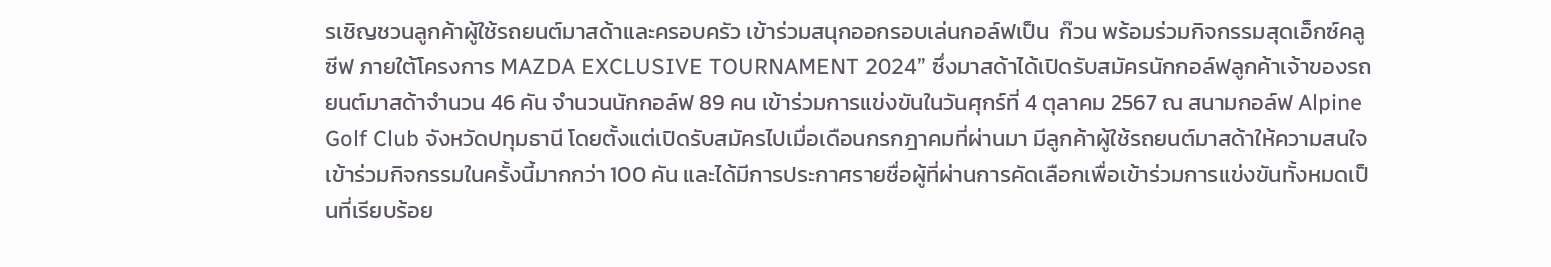รเชิญชวนลูกค้าผู้ใช้รถยนต์มาสด้าและครอบครัว เข้าร่วมสนุกออกรอบเล่นกอล์ฟเป็น  ก๊วน พร้อมร่วมกิจกรรมสุดเอ็กซ์คลูซีฟ ภายใต้โครงการ MAZDA EXCLUSIVE TOURNAMENT 2024” ซึ่งมาสด้าได้เปิดรับสมัครนักกอล์ฟลูกค้าเจ้าของรถยนต์มาสด้าจำนวน 46 คัน จำนวนนักกอล์ฟ 89 คน เข้าร่วมการแข่งขันในวันศุกร์ที่ 4 ตุลาคม 2567 ณ สนามกอล์ฟ Alpine Golf Club จังหวัดปทุมธานี โดยตั้งแต่เปิดรับสมัครไปเมื่อเดือนกรกฎาคมที่ผ่านมา มีลูกค้าผู้ใช้รถยนต์มาสด้าให้ความสนใจเข้าร่วมกิจกรรมในครั้งนี้มากกว่า 100 คัน และได้มีการประกาศรายชื่อผู้ที่ผ่านการคัดเลือกเพื่อเข้าร่วมการแข่งขันทั้งหมดเป็นที่เรียบร้อย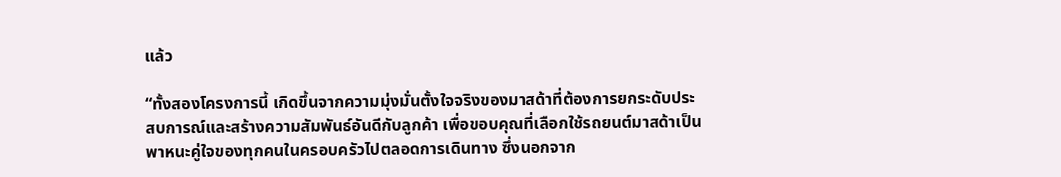แล้ว

“ทั้งสองโครงการนี้ เกิดขึ้นจากความมุ่งมั่นตั้งใจจริงของมาสด้าที่ต้องการยกระดับประสบการณ์และสร้างความสัมพันธ์อันดีกับลูกค้า เพื่อขอบคุณที่เลือกใช้รถยนต์มาสด้าเป็นพาหนะคู่ใจของทุกคนในครอบครัวไปตลอดการเดินทาง ซึ่งนอกจาก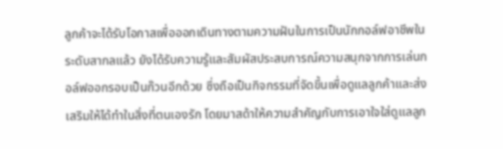ลูกค้าจะได้รับโอกาสเพื่อออกเดินทางตามความฝันในการเป็นนักกอล์ฟอาชีพในระดับสากลแล้ว ยังได้รับความรู้และสัมผัสประสบการณ์ความสนุกจากการเล่นกอล์ฟออกรอบเป็นก๊วนอีกด้วย ซึ่งถือเป็นกิจกรรมที่จัดขึ้นเพื่อดูแลลูกค้าและส่งเสริมให้ได้ทำในสิ่งที่ตนเองรัก โดยมาสด้าให้ความสำคัญกับการเอาใจใส่ดูแลลูก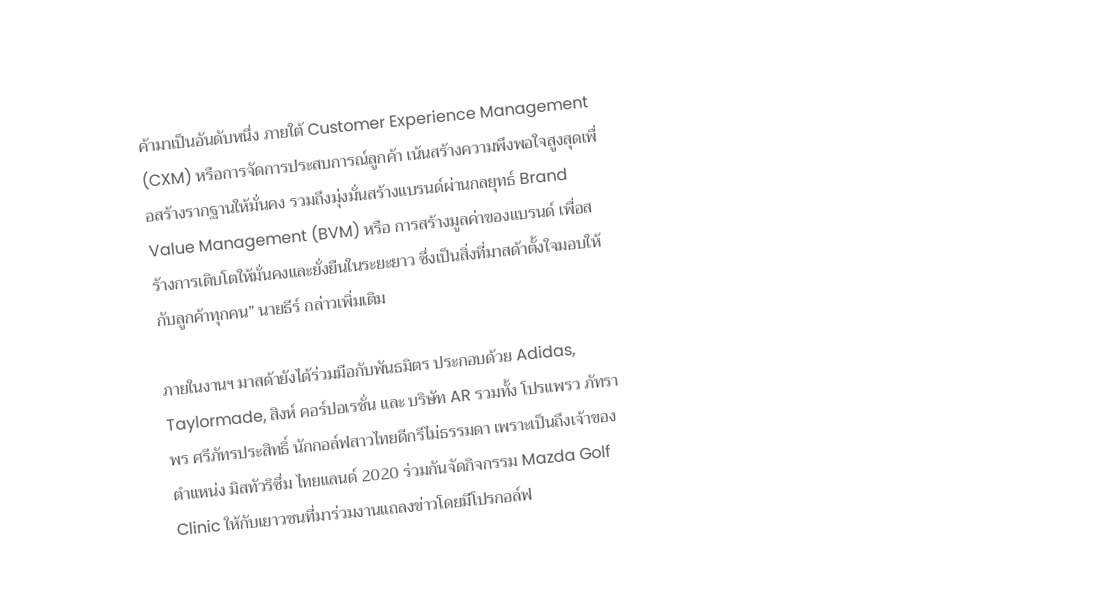ค้ามาเป็นอันดับหนึ่ง ภายใต้ Customer Experience Management (CXM) หรือการจัดการประสบการณ์ลูกค้า เน้นสร้างความพึงพอใจสูงสุดเพื่อสร้างรากฐานให้มั่นคง รวมถึงมุ่งมั่นสร้างแบรนด์ผ่านกลยุทธ์ Brand Value Management (BVM) หรือ การสร้างมูลค่าของแบรนด์ เพื่อสร้างการเติบโตให้มั่นคงและยั่งยืนในระยะยาว ซึ่งเป็นสิ่งที่มาสด้าตั้งใจมอบให้กับลูกค้าทุกคน” นายธีร์ กล่าวเพิ่มเติม

ภายในงานฯ มาสด้ายังได้ร่วมมือกับพันธมิตร ประกอบด้วย Adidas, Taylormade, สิงห์ คอร์ปอเรชั่น และ บริษัท AR รวมทั้ง โปรแพรว ภัทราพร ศรีภัทรประสิทธิ์ นักกอล์ฟสาวไทยดีกรีไม่ธรรมดา เพราะเป็นถึงเจ้าของตำแหน่ง มิสทัวริซึ่ม ไทยแลนด์ 2020 ร่วมกันจัดกิจกรรม Mazda Golf Clinic ให้กับเยาวชนที่มาร่วมงานแถลงข่าวโดยมีโปรกอล์ฟ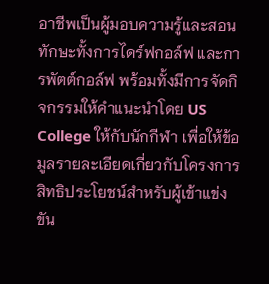อาชีพเป็นผู้มอบความรู้และสอนทักษะทั้งการไดร์ฟกอล์ฟ และการพัตต์กอล์ฟ พร้อมทั้งมีการจัดกิจกรรมให้คำแนะนำโดย US College ให้กับนักกีฬา เพื่อให้ข้อมูลรายละเอียดเกี่ยวกับโครงการ สิทธิประโยชน์สำหรับผู้เข้าแข่งขัน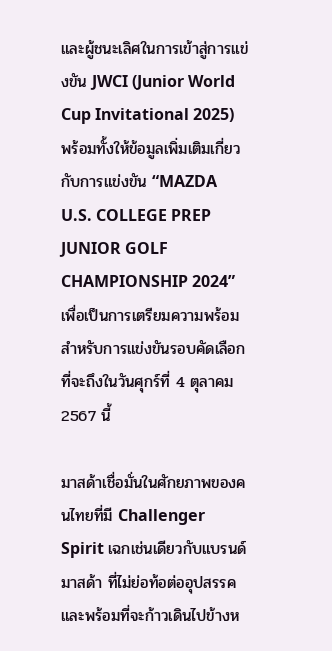และผู้ชนะเลิศในการเข้าสู่การแข่งขัน JWCI (Junior World Cup Invitational 2025) พร้อมทั้งให้ข้อมูลเพิ่มเติมเกี่ยวกับการแข่งขัน “MAZDA U.S. COLLEGE PREP JUNIOR GOLF CHAMPIONSHIP 2024” เพื่อเป็นการเตรียมความพร้อมสำหรับการแข่งขันรอบคัดเลือกที่จะถึงในวันศุกร์ที่ 4 ตุลาคม 2567 นี้

มาสด้าเชื่อมั่นในศักยภาพของคนไทยที่มี Challenger Spirit เฉกเช่นเดียวกับแบรนด์มาสด้า ที่ไม่ย่อท้อต่ออุปสรรคและพร้อมที่จะก้าวเดินไปข้างห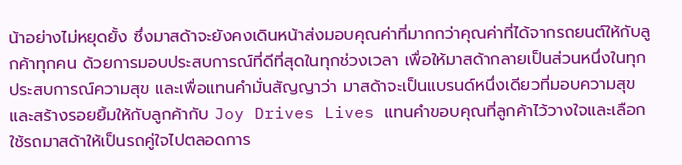น้าอย่างไม่หยุดยั้ง ซึ่งมาสด้าจะยังคงเดินหน้าส่งมอบคุณค่าที่มากกว่าคุณค่าที่ได้จากรถยนต์ให้กับลูกค้าทุกคน ด้วยการมอบประสบการณ์ที่ดีที่สุดในทุกช่วงเวลา เพื่อให้มาสด้ากลายเป็นส่วนหนึ่งในทุกประสบการณ์ความสุข และเพื่อแทนคำมั่นสัญญาว่า มาสด้าจะเป็นแบรนด์หนึ่งเดียวที่มอบความสุขและสร้างรอยยิ้มให้กับลูกค้ากับ Joy Drives Lives แทนคำขอบคุณที่ลูกค้าไว้วางใจและเลือกใช้รถมาสด้าให้เป็นรถคู่ใจไปตลอดการ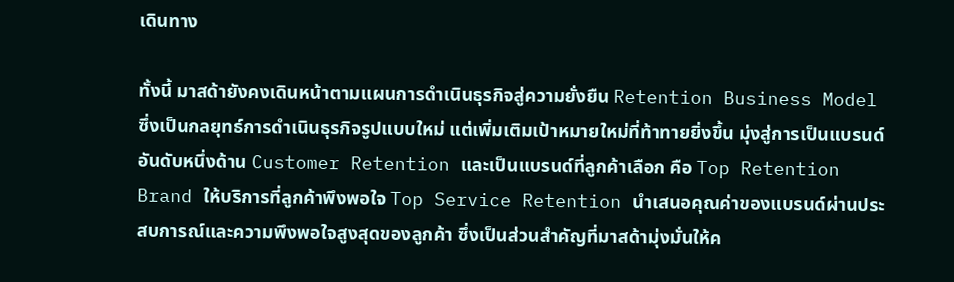เดินทาง

ทั้งนี้ มาสด้ายังคงเดินหน้าตามแผนการดำเนินธุรกิจสู่ความยั่งยืน Retention Business Model ซึ่งเป็นกลยุทธ์การดำเนินธุรกิจรูปแบบใหม่ แต่เพิ่มเติมเป้าหมายใหม่ที่ท้าทายยิ่งขึ้น มุ่งสู่การเป็นแบรนด์อันดับหนึ่งด้าน Customer Retention และเป็นแบรนด์ที่ลูกค้าเลือก คือ Top Retention Brand ให้บริการที่ลูกค้าพึงพอใจ Top Service Retention นำเสนอคุณค่าของแบรนด์ผ่านประสบการณ์และความพึงพอใจสูงสุดของลูกค้า ซึ่งเป็นส่วนสำคัญที่มาสด้ามุ่งมั่นให้ค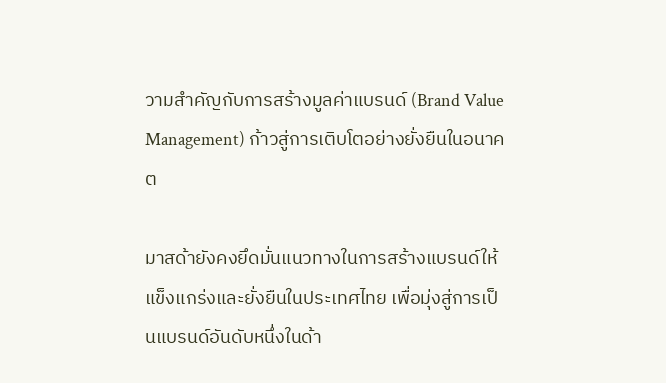วามสำคัญกับการสร้างมูลค่าแบรนด์ (Brand Value Management) ก้าวสู่การเติบโตอย่างยั่งยืนในอนาคต

มาสด้ายังคงยึดมั่นแนวทางในการสร้างแบรนด์ให้แข็งแกร่งและยั่งยืนในประเทศไทย เพื่อมุ่งสู่การเป็นแบรนด์อันดับหนึ่งในด้า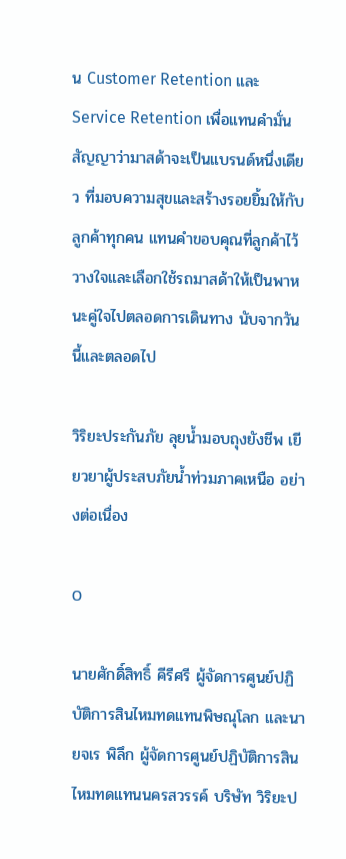น Customer Retention และ Service Retention เพื่อแทนคำมั่นสัญญาว่ามาสด้าจะเป็นแบรนด์หนึ่งเดียว ที่มอบความสุขและสร้างรอยยิ้มให้กับลูกค้าทุกคน แทนคำขอบคุณที่ลูกค้าไว้วางใจและเลือกใช้รถมาสด้าให้เป็นพาหนะคู่ใจไปตลอดการเดินทาง นับจากวันนี้และตลอดไป

วิริยะประกันภัย ลุยน้ำมอบถุงยังชีพ เยียวยาผู้ประสบภัยน้ำท่วมภาคเหนือ อย่างต่อเนื่อง

0

นายศักดิ์สิทธิ์ คีรีศรี ผู้จัดการศูนย์ปฏิบัติการสินไหมทดแทนพิษณุโลก และนายจเร พิลึก ผู้จัดการศูนย์ปฏิบัติการสินไหมทดแทนนครสวรรค์ บริษัท วิริยะป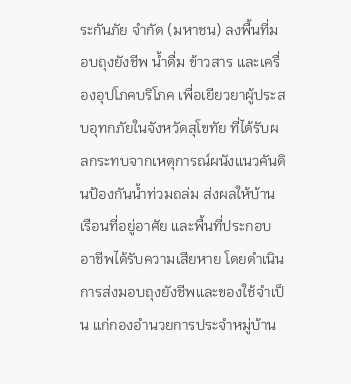ระกันภัย จำกัด (มหาชน) ลงพื้นที่มอบถุงยังชีพ น้ำดื่ม ข้าวสาร และเครื่องอุปโภคบริโภค เพื่อเยียวยาผู้ประสบอุทกภัยในจังหวัดสุโขทัย ที่ได้รับผลกระทบจากเหตุการณ์ผนังแนวคันดินป้องกันน้ำท่วมถล่ม ส่งผลให้บ้านเรือนที่อยู่อาศัย และพื้นที่ประกอบอาชีพได้รับความเสียหาย โดยดำเนินการส่งมอบถุงยังชีพและของใช้จำเป็น แก่กองอำนวยการประจำหมู่บ้าน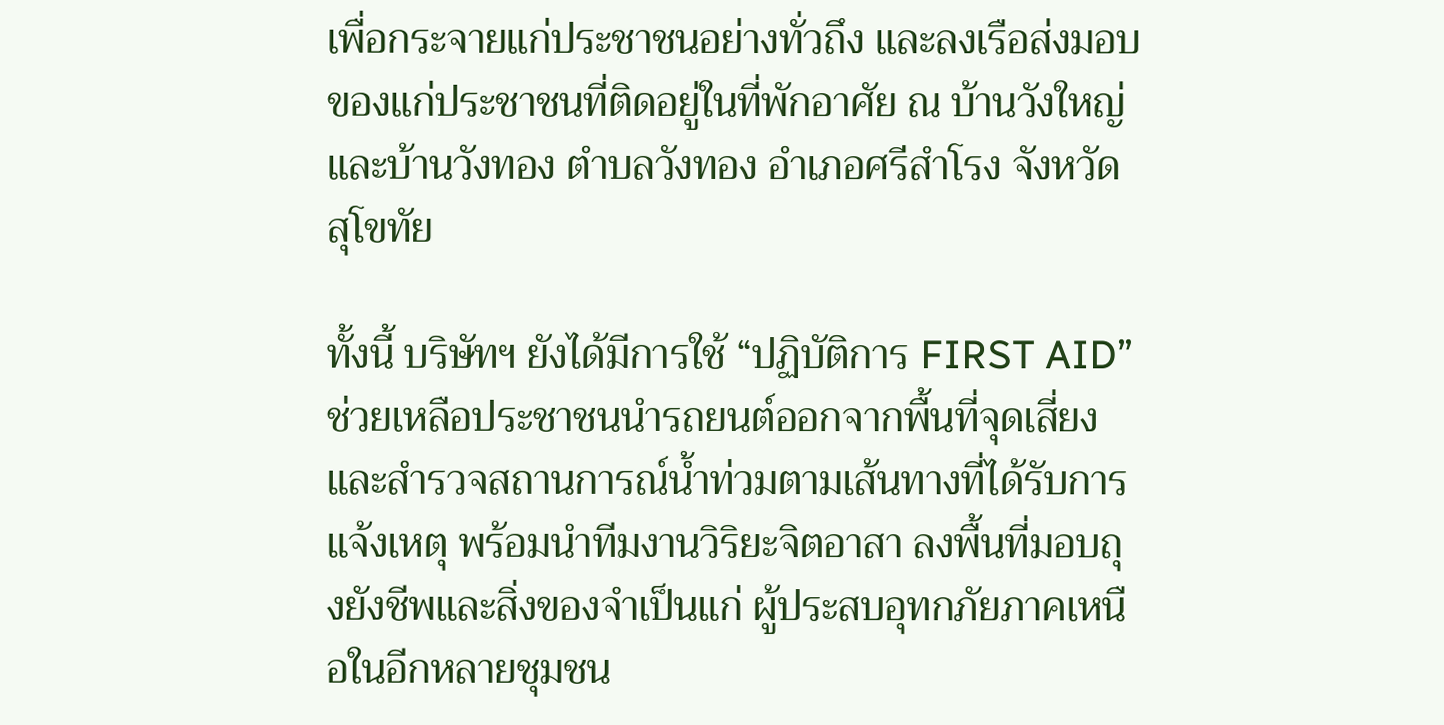เพื่อกระจายแก่ประชาชนอย่างทั่วถึง และลงเรือส่งมอบของแก่ประชาชนที่ติดอยู่ในที่พักอาศัย ณ บ้านวังใหญ่และบ้านวังทอง ตำบลวังทอง อำเภอศรีสำโรง จังหวัดสุโขทัย

ทั้งนี้ บริษัทฯ ยังได้มีการใช้ “ปฏิบัติการ FIRST AID” ช่วยเหลือประชาชนนำรถยนต์ออกจากพื้นที่จุดเสี่ยง และสำรวจสถานการณ์น้ำท่วมตามเส้นทางที่ได้รับการแจ้งเหตุ พร้อมนำทีมงานวิริยะจิตอาสา ลงพื้นที่มอบถุงยังชีพและสิ่งของจำเป็นแก่ ผู้ประสบอุทกภัยภาคเหนือในอีกหลายชุมชน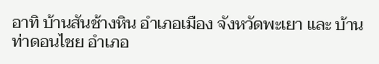อาทิ บ้านสันช้างหิน อำเภอเมือง จังหวัดพะเยา และ บ้านท่าดอนไชย อำเภอ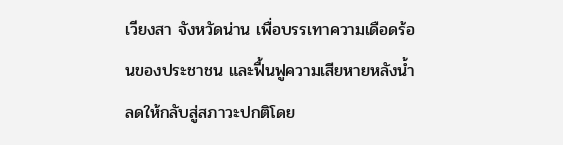เวียงสา จังหวัดน่าน เพื่อบรรเทาความเดือดร้อนของประชาชน และฟื้นฟูความเสียหายหลังน้ำลดให้กลับสู่สภาวะปกติโดย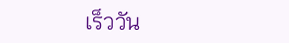เร็ววัน